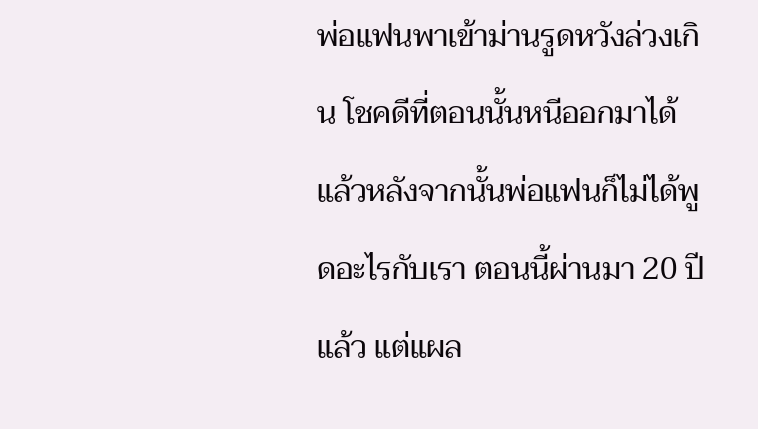พ่อแฟนพาเข้าม่านรูดหวังล่วงเกิน โชคดีที่ตอนนั้นหนีออกมาได้ แล้วหลังจากนั้นพ่อแฟนก็ไม่ได้พูดอะไรกับเรา ตอนนี้ผ่านมา 20 ปีแล้ว แต่แผล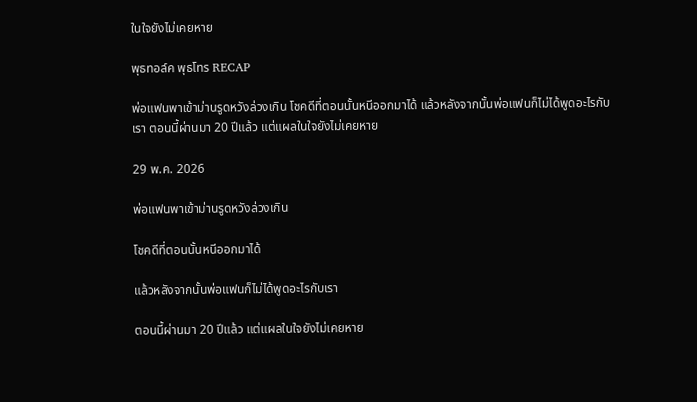ในใจยังไม่เคยหาย

พุธทอล์ค พุธโทร RECAP

พ่อแฟนพาเข้าม่านรูดหวังล่วงเกิน โชคดีที่ตอนนั้นหนีออกมาได้ แล้วหลังจากนั้นพ่อแฟนก็ไม่ได้พูดอะไรกับเรา ตอนนี้ผ่านมา 20 ปีแล้ว แต่แผลในใจยังไม่เคยหาย

29 พ.ค. 2026

พ่อแฟนพาเข้าม่านรูดหวังล่วงเกิน

โชคดีที่ตอนนั้นหนีออกมาได้

แล้วหลังจากนั้นพ่อแฟนก็ไม่ได้พูดอะไรกับเรา

ตอนนี้ผ่านมา 20 ปีแล้ว แต่แผลในใจยังไม่เคยหาย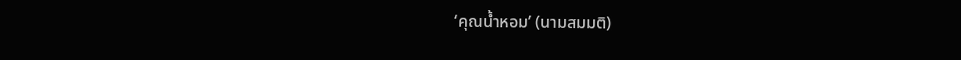‘คุณน้ำหอม’ (นามสมมติ)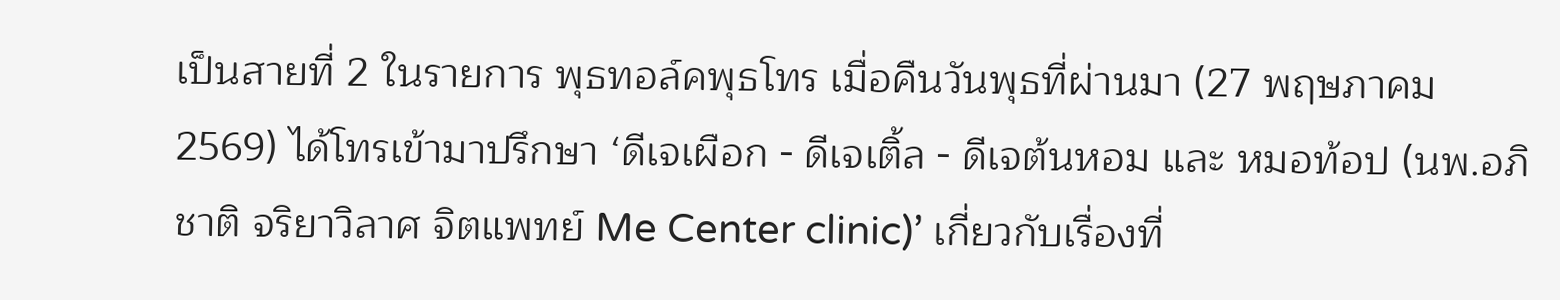เป็นสายที่ 2 ในรายการ พุธทอล์คพุธโทร เมื่อคืนวันพุธที่ผ่านมา (27 พฤษภาคม 2569) ได้โทรเข้ามาปรึกษา ‘ดีเจเผือก - ดีเจเติ้ล - ดีเจต้นหอม และ หมอท้อป (นพ.อภิชาติ จริยาวิลาศ จิตแพทย์ Me Center clinic)’ เกี่ยวกับเรื่องที่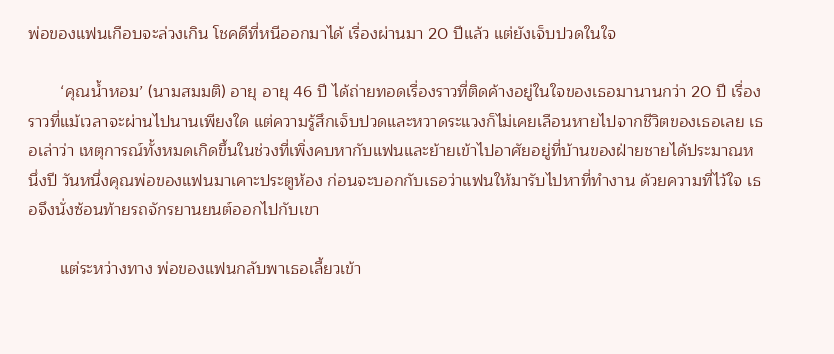พ่อของแฟนเกือบจะล่วงเกิน โชคดีที่หนีออกมาได้ เรื่องผ่านมา 20 ปีแล้ว แต่ยังเจ็บปวดในใจ

       ‘คุณน้ำหอม’ (นามสมมติ) อายุ อายุ 46 ปี ได้ถ่ายทอดเรื่องราวที่ติดค้างอยู่ในใจของเธอมานานกว่า 20 ปี เรื่องราวที่แม้เวลาจะผ่านไปนานเพียงใด แต่ความรู้สึกเจ็บปวดและหวาดระแวงก็ไม่เคยเลือนหายไปจากชีวิตของเธอเลย เธอเล่าว่า เหตุการณ์ทั้งหมดเกิดขึ้นในช่วงที่เพิ่งคบหากับแฟนและย้ายเข้าไปอาศัยอยู่ที่บ้านของฝ่ายชายได้ประมาณหนึ่งปี วันหนึ่งคุณพ่อของแฟนมาเคาะประตูห้อง ก่อนจะบอกกับเธอว่าแฟนให้มารับไปหาที่ทำงาน ด้วยความที่ไว้ใจ เธอจึงนั่งซ้อนท้ายรถจักรยานยนต์ออกไปกับเขา

       แต่ระหว่างทาง พ่อของแฟนกลับพาเธอเลี้ยวเข้า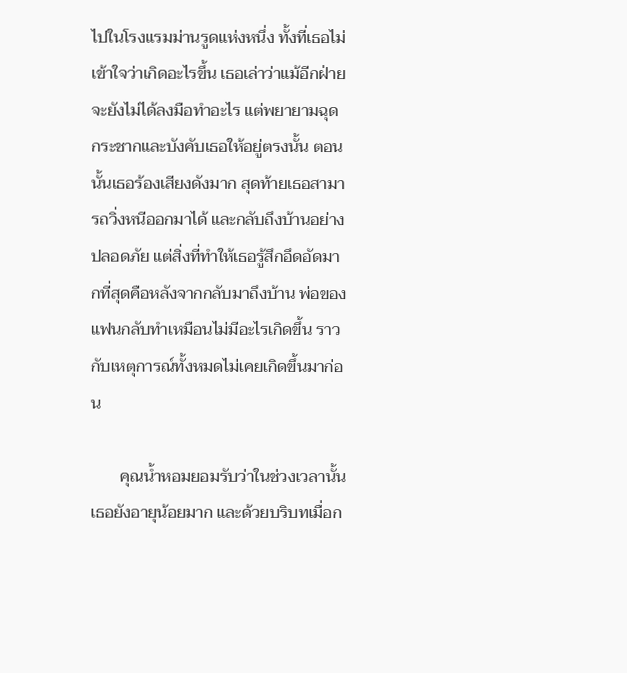ไปในโรงแรมม่านรูดแห่งหนึ่ง ทั้งที่เธอไม่เข้าใจว่าเกิดอะไรขึ้น เธอเล่าว่าแม้อีกฝ่ายจะยังไม่ได้ลงมือทำอะไร แต่พยายามฉุดกระชากและบังคับเธอให้อยู่ตรงนั้น ตอนนั้นเธอร้องเสียงดังมาก สุดท้ายเธอสามารถวิ่งหนีออกมาได้ และกลับถึงบ้านอย่างปลอดภัย แต่สิ่งที่ทำให้เธอรู้สึกอึดอัดมากที่สุดคือหลังจากกลับมาถึงบ้าน พ่อของแฟนกลับทำเหมือนไม่มีอะไรเกิดขึ้น ราวกับเหตุการณ์ทั้งหมดไม่เคยเกิดขึ้นมาก่อน

       คุณน้ำหอมยอมรับว่าในช่วงเวลานั้นเธอยังอายุน้อยมาก และด้วยบริบทเมื่อก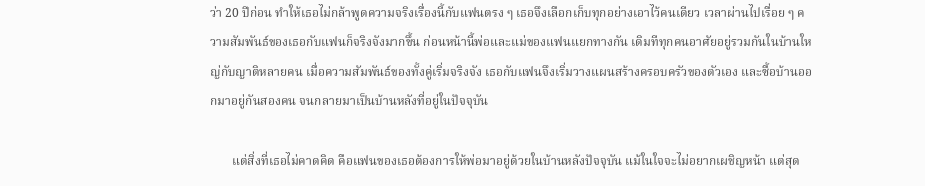ว่า 20 ปีก่อน ทำให้เธอไม่กล้าพูดความจริงเรื่องนี้กับแฟนตรง ๆ เธอจึงเลือกเก็บทุกอย่างเอาไว้คนเดียว เวลาผ่านไปเรื่อย ๆ ความสัมพันธ์ของเธอกับแฟนก็จริงจังมากขึ้น ก่อนหน้านี้พ่อและแม่ของแฟนแยกทางกัน เดิมทีทุกคนอาศัยอยู่รวมกันในบ้านใหญ่กับญาติหลายคน เมื่อความสัมพันธ์ของทั้งคู่เริ่มจริงจัง เธอกับแฟนจึงเริ่มวางแผนสร้างครอบครัวของตัวเอง และซื้อบ้านออกมาอยู่กันสองคน จนกลายมาเป็นบ้านหลังที่อยู่ในปัจจุบัน

       แต่สิ่งที่เธอไม่คาดคิด คือแฟนของเธอต้องการให้พ่อมาอยู่ด้วยในบ้านหลังปัจจุบัน แม้ในใจจะไม่อยากเผชิญหน้า แต่สุด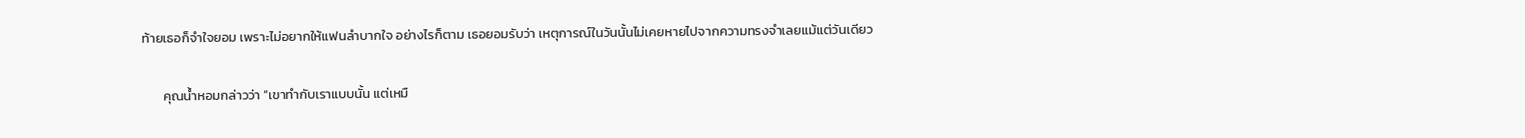ท้ายเธอก็จำใจยอม เพราะไม่อยากให้แฟนลำบากใจ อย่างไรก็ตาม เธอยอมรับว่า เหตุการณ์ในวันนั้นไม่เคยหายไปจากความทรงจำเลยแม้แต่วันเดียว

       คุณน้ำหอมกล่าวว่า “เขาทำกับเราแบบนั้น แต่เหมื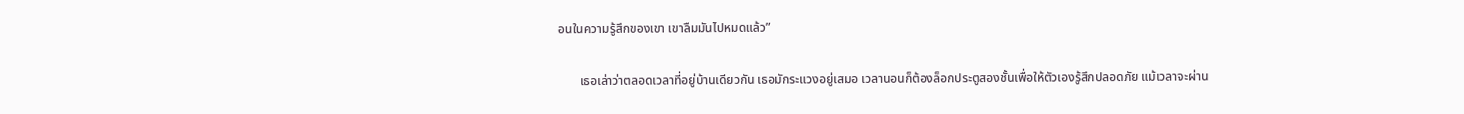อนในความรู้สึกของเขา เขาลืมมันไปหมดแล้ว”

       เธอเล่าว่าตลอดเวลาที่อยู่บ้านเดียวกัน เธอมักระแวงอยู่เสมอ เวลานอนก็ต้องล็อกประตูสองชั้นเพื่อให้ตัวเองรู้สึกปลอดภัย แม้เวลาจะผ่าน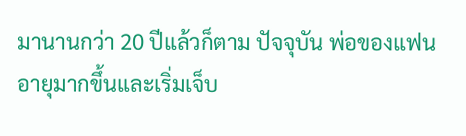มานานกว่า 20 ปีแล้วก็ตาม ปัจจุบัน พ่อของแฟนอายุมากขึ้นและเริ่มเจ็บ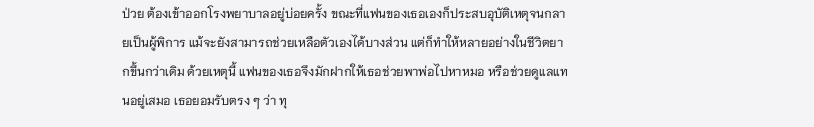ป่วย ต้องเข้าออกโรงพยาบาลอยู่บ่อยครั้ง ขณะที่แฟนของเธอเองก็ประสบอุบัติเหตุจนกลายเป็นผู้พิการ แม้จะยังสามารถช่วยเหลือตัวเองได้บางส่วน แต่ก็ทำให้หลายอย่างในชีวิตยากขึ้นกว่าเดิม ด้วยเหตุนี้ แฟนของเธอจึงมักฝากให้เธอช่วยพาพ่อไปหาหมอ หรือช่วยดูแลแทนอยู่เสมอ เธอยอมรับตรง ๆ ว่า ทุ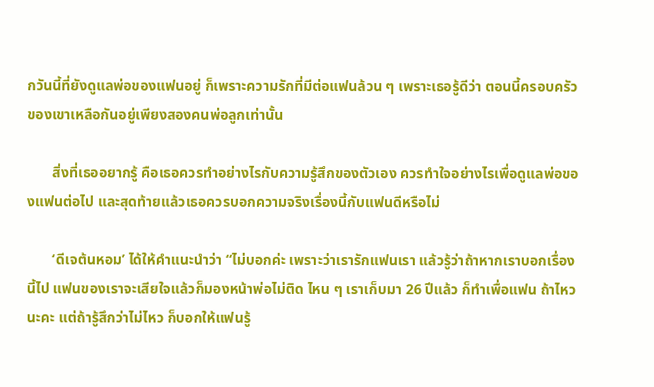กวันนี้ที่ยังดูแลพ่อของแฟนอยู่ ก็เพราะความรักที่มีต่อแฟนล้วน ๆ เพราะเธอรู้ดีว่า ตอนนี้ครอบครัวของเขาเหลือกันอยู่เพียงสองคนพ่อลูกเท่านั้น

       สิ่งที่เธออยากรู้ คือเธอควรทำอย่างไรกับความรู้สึกของตัวเอง ควรทำใจอย่างไรเพื่อดูแลพ่อของแฟนต่อไป และสุดท้ายแล้วเธอควรบอกความจริงเรื่องนี้กับแฟนดีหรือไม่

       ‘ดีเจต้นหอม’ ได้ให้คำแนะนำว่า “ไม่บอกค่ะ เพราะว่าเรารักแฟนเรา แล้วรู้ว่าถ้าหากเราบอกเรื่องนี้ไป แฟนของเราจะเสียใจแล้วก็มองหน้าพ่อไม่ติด ไหน ๆ เราเก็บมา 26 ปีแล้ว ก็ทำเพื่อแฟน ถ้าไหวนะคะ แต่ถ้ารู้สึกว่าไม่ไหว ก็บอกให้แฟนรู้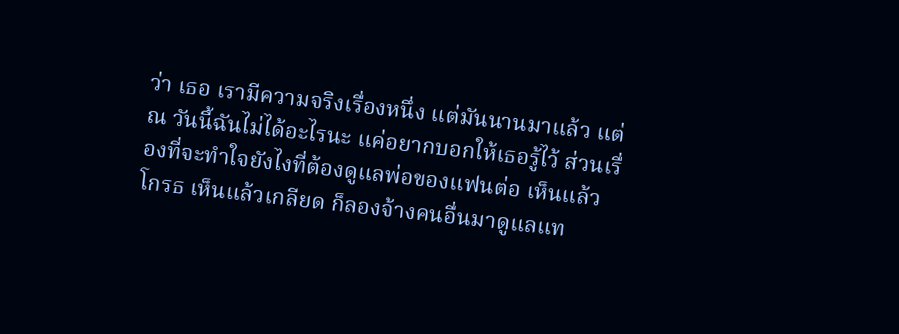ว่า เธอ เรามีความจริงเรื่องหนึ่ง แต่มันนานมาแล้ว แต่ ณ วันนี้ฉันไม่ได้อะไรนะ แค่อยากบอกให้เธอรู้ไว้ ส่วนเรื่องที่จะทำใจยังไงที่ต้องดูแลพ่อของแฟนต่อ เห็นแล้วโกรธ เห็นแล้วเกลียด ก็ลองจ้างคนอื่นมาดูแลแท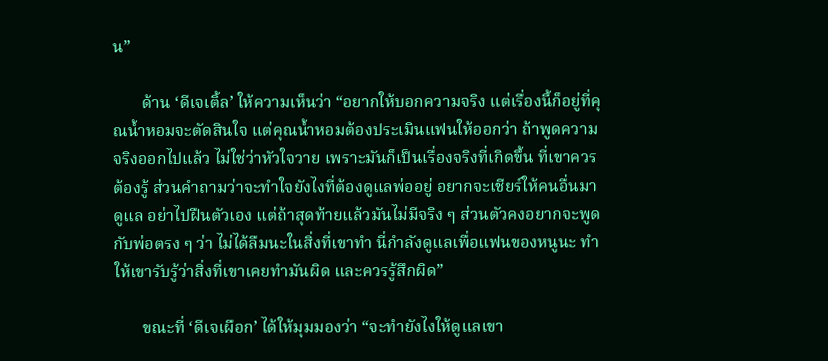น”

       ด้าน ‘ดีเจเติ้ล’ ให้ความเห็นว่า “อยากให้บอกความจริง แต่เรื่องนี้ก็อยู่ที่คุณน้ำหอมจะตัดสินใจ แต่คุณน้ำหอมต้องประเมินแฟนให้ออกว่า ถ้าพูดความจริงออกไปแล้ว ไม่ใช่ว่าหัวใจวาย เพราะมันก็เป็นเรื่องจริงที่เกิดขึ้น ที่เขาควรต้องรู้ ส่วนคำถามว่าจะทำใจยังไงที่ต้องดูแลพ่ออยู่ อยากจะเชียร์ให้คนอื่นมาดูแล อย่าไปฝืนตัวเอง แต่ถ้าสุดท้ายแล้วมันไม่มีจริง ๆ ส่วนตัวคงอยากจะพูดกับพ่อตรง ๆ ว่า ไม่ได้ลืมนะในสิ่งที่เขาทำ นี่กำลังดูแลเพื่อแฟนของหนูนะ ทำให้เขารับรู้ว่าสิ่งที่เขาเคยทำมันผิด และควรรู้สึกผิด”

       ขณะที่ ‘ดีเจเผือก’ ได้ให้มุมมองว่า “จะทำยังไงให้ดูแลเขา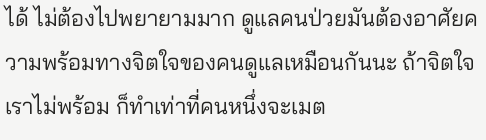ได้ ไม่ต้องไปพยายามมาก ดูแลคนป่วยมันต้องอาศัยความพร้อมทางจิตใจของคนดูแลเหมือนกันนะ ถ้าจิตใจเราไม่พร้อม ก็ทำเท่าที่คนหนึ่งจะเมต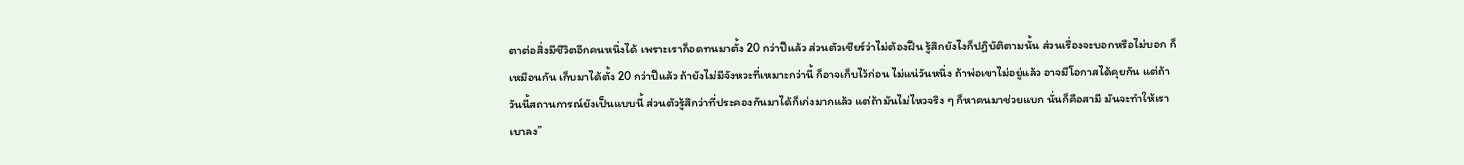ตาต่อสิ่งมีชีวิตอีกคนหนึ่งได้ เพราะเราก็อดทนมาตั้ง 20 กว่าปีแล้ว ส่วนตัวเชียร์ว่าไม่ต้องฝืน รู้สึกยังไงก็ปฏิบัติตามนั้น ส่วนเรื่องจะบอกหรือไม่บอก ก็เหมือนกัน เก็บมาได้ตั้ง 20 กว่าปีแล้ว ถ้ายังไม่มีจังหวะที่เหมาะกว่านี้ ก็อาจเก็บไว้ก่อน ไม่แน่วันหนึ่ง ถ้าพ่อเขาไม่อยู่แล้ว อาจมีโอกาสได้คุยกัน แต่ถ้าวันนี้สถานการณ์ยังเป็นแบบนี้ ส่วนตัวรู้สึกว่าที่ประคองกันมาได้ก็เก่งมากแล้ว แต่ถ้ามันไม่ไหวจริง ๆ ก็หาคนมาช่วยแบก นั่นก็คือสามี มันจะทำให้เราเบาลง”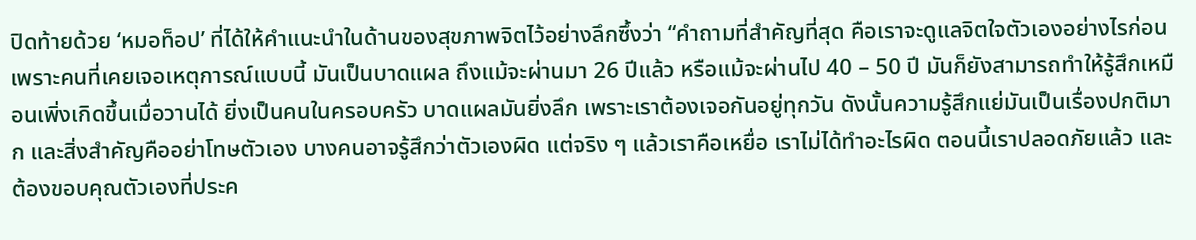ปิดท้ายด้วย ‘หมอท็อป’ ที่ได้ให้คำแนะนำในด้านของสุขภาพจิตไว้อย่างลึกซึ้งว่า “คำถามที่สำคัญที่สุด คือเราจะดูแลจิตใจตัวเองอย่างไรก่อน เพราะคนที่เคยเจอเหตุการณ์แบบนี้ มันเป็นบาดแผล ถึงแม้จะผ่านมา 26 ปีแล้ว หรือแม้จะผ่านไป 40 – 50 ปี มันก็ยังสามารถทำให้รู้สึกเหมือนเพิ่งเกิดขึ้นเมื่อวานได้ ยิ่งเป็นคนในครอบครัว บาดแผลมันยิ่งลึก เพราะเราต้องเจอกันอยู่ทุกวัน ดังนั้นความรู้สึกแย่มันเป็นเรื่องปกติมาก และสิ่งสำคัญคืออย่าโทษตัวเอง บางคนอาจรู้สึกว่าตัวเองผิด แต่จริง ๆ แล้วเราคือเหยื่อ เราไม่ได้ทำอะไรผิด ตอนนี้เราปลอดภัยแล้ว และต้องขอบคุณตัวเองที่ประค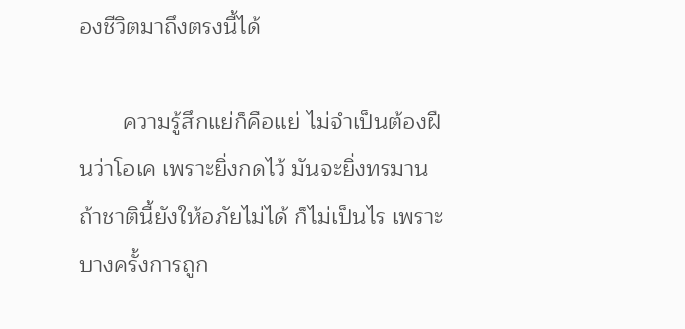องชีวิตมาถึงตรงนี้ได้

       ความรู้สึกแย่ก็คือแย่ ไม่จำเป็นต้องฝืนว่าโอเค เพราะยิ่งกดไว้ มันจะยิ่งทรมาน ถ้าชาตินี้ยังให้อภัยไม่ได้ ก็ไม่เป็นไร เพราะบางครั้งการถูก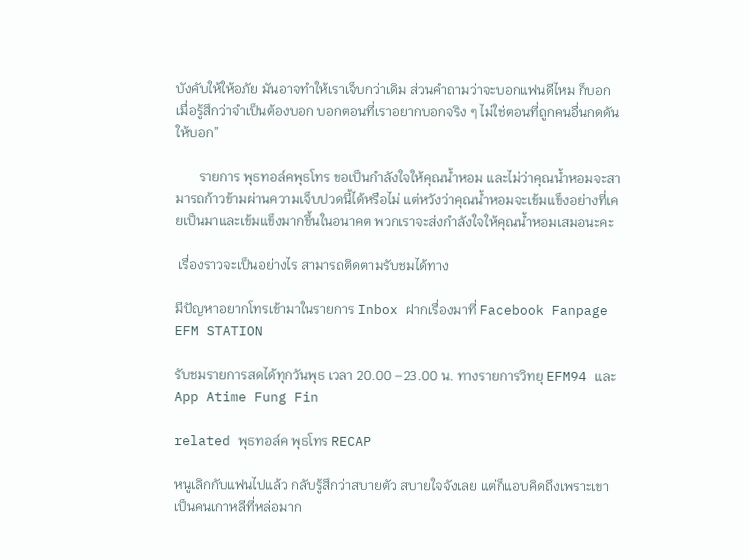บังคับให้ให้อภัย มันอาจทำให้เราเจ็บกว่าเดิม ส่วนคำถามว่าจะบอกแฟนดีไหม ก็บอกเมื่อรู้สึกว่าจำเป็นต้องบอก บอกตอนที่เราอยากบอกจริง ๆ ไม่ใช่ตอนที่ถูกคนอื่นกดดันให้บอก”

       รายการ พุธทอล์คพุธโทร ขอเป็นกำลังใจให้คุณน้ำหอม และไม่ว่าคุณน้ำหอมจะสามารถก้าวข้ามผ่านความเจ็บปวดนี้ได้หรือไม่ แต่หวังว่าคุณน้ำหอมจะเข้มแข็งอย่างที่เคยเป็นมาและเข้มแข็งมากขึ้นในอนาคต พวกเราจะส่งกำลังใจให้คุณน้ำหอมเสมอนะคะ

 เรื่องราวจะเป็นอย่างไร สามารถติดตามรับชมได้ทาง

มีปัญหาอยากโทรเข้ามาในรายการ Inbox ฝากเรื่องมาที่ Facebook Fanpage EFM STATION

รับชมรายการสดได้ทุกวันพุธ เวลา 20.00 –23.00 น. ทางรายการวิทยุ EFM94 และ App Atime Fung Fin

related พุธทอล์ค พุธโทร RECAP

หนูเลิกกับแฟนไปแล้ว กลับรู้สึกว่าสบายตัว สบายใจจังเลย แต่ก็แอบคิดถึงเพราะเขาเป็นคนเกาหลีที่หล่อมาก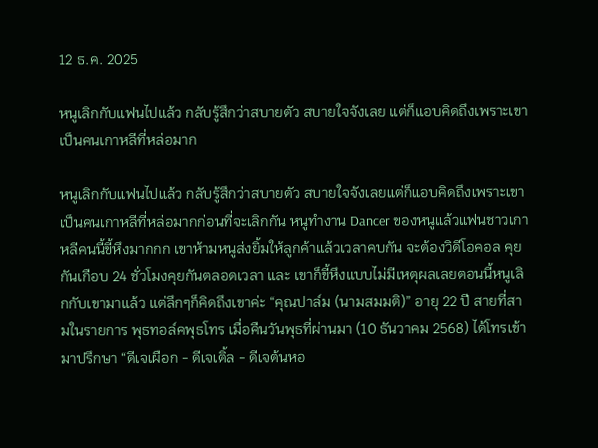12 ธ.ค. 2025

หนูเลิกกับแฟนไปแล้ว กลับรู้สึกว่าสบายตัว สบายใจจังเลย แต่ก็แอบคิดถึงเพราะเขาเป็นคนเกาหลีที่หล่อมาก

หนูเลิกกับแฟนไปแล้ว กลับรู้สึกว่าสบายตัว สบายใจจังเลยแต่ก็แอบคิดถึงเพราะเขาเป็นคนเกาหลีที่หล่อมากก่อนที่จะเลิกกัน หนูทำงาน Dancer ของหนูแล้วแฟนชาวเกาหลีคนนี้ขี้หึงมากกก เขาห้ามหนูส่งยิ้มให้ลูกค้าแล้วเวลาคบกัน จะต้องวิดีโอคอล คุยกันเกือบ 24 ชั่วโมงคุยกันตลอดเวลา และ เขาก็ขี้หึงแบบไม่มีเหตุผลเลยตอนนี้หนูเลิกกับเขามาแล้ว แต่ลึกๆก็คิดถึงเขาค่ะ “คุณปาล์ม (นามสมมติ)” อายุ 22 ปี สายที่สามในรายการ พุธทอล์คพุธโทร เมื่อคืนวันพุธที่ผ่านมา (10 ธันวาคม 2568) ได้โทรเข้ามาปรึกษา “ดีเจเผือก - ดีเจเติ้ล - ดีเจต้นหอ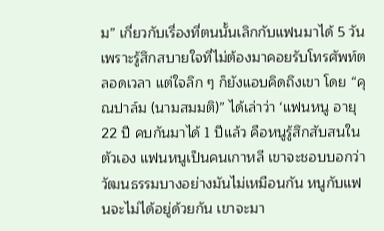ม” เกี่ยวกับเรื่องที่ตนนั้นเลิกกับแฟนมาได้ 5 วัน เพราะรู้สึกสบายใจที่ไม่ต้องมาคอยรับโทรศัพท์ตลอดเวลา แต่ใจลึก ๆ ก็ยังแอบคิดถึงเขา โดย “คุณปาล์ม (นามสมมติ)” ได้เล่าว่า ‘แฟนหนู อายุ 22 ปี คบกันมาได้ 1 ปีแล้ว คือหนูรู้สึกสับสนในตัวเอง แฟนหนูเป็นคนเกาหลี เขาจะชอบบอกว่า วัฒนธรรมบางอย่างมันไม่เหมือนกัน หนูกับแฟนจะไม่ได้อยู่ด้วยกัน เขาจะมา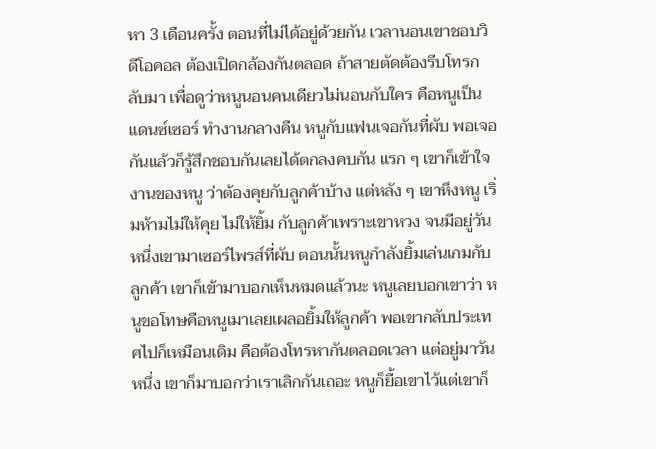หา 3 เดือนครั้ง ตอนที่ไม่ได้อยู่ด้วยกัน เวลานอนเขาชอบวิดีโอคอล ต้องเปิดกล้องกันตลอด ถ้าสายตัดต้องรีบโทรกลับมา เพื่อดูว่าหนูนอนคนเดียวไม่นอนกับใคร คือหนูเป็นแดนซ์เซอร์ ทำงานกลางคืน หนูกับแฟนเจอกันที่ผับ พอเจอกันแล้วก็รู้สึกชอบกันเลยได้ตกลงคบกัน แรก ๆ เขาก็เข้าใจงานของหนู ว่าต้องคุยกับลูกค้าบ้าง แต่หลัง ๆ เขาหึงหนู เริ่มห้ามไม่ให้คุย ไม่ให้ยิ้ม กับลูกค้าเพราะเขาหวง จนมีอยู่วันหนึ่งเขามาเซอร์ไพรส์ที่ผับ ตอนนั้นหนูกำลังยิ้มเล่นเกมกับลูกค้า เขาก็เข้ามาบอกเห็นหมดแล้วนะ หนูเลยบอกเขาว่า หนูขอโทษคือหนูเมาเลยเผลอยิ้มให้ลูกค้า พอเขากลับประเทศไปก็เหมือนเดิม คือต้องโทรหากันตลอดเวลา แต่อยู่มาวันหนึ่ง เขาก็มาบอกว่าเราเลิกกันเถอะ หนูก็ยื้อเขาไว้แต่เขาก็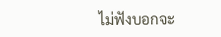ไม่ฟังบอกจะ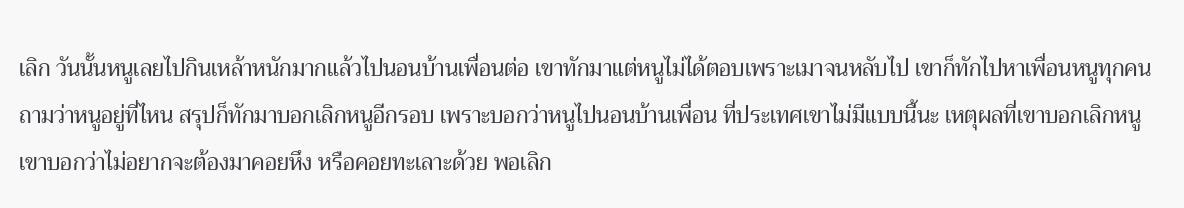เลิก วันนั้นหนูเลยไปกินเหล้าหนักมากแล้วไปนอนบ้านเพื่อนต่อ เขาทักมาแต่หนูไม่ได้ตอบเพราะเมาจนหลับไป เขาก็ทักไปหาเพื่อนหนูทุกคน ถามว่าหนูอยู่ที่ไหน สรุปก็ทักมาบอกเลิกหนูอีกรอบ เพราะบอกว่าหนูไปนอนบ้านเพื่อน ที่ประเทศเขาไม่มีแบบนี้นะ เหตุผลที่เขาบอกเลิกหนู เขาบอกว่าไม่อยากจะต้องมาคอยหึง หรือคอยทะเลาะด้วย พอเลิก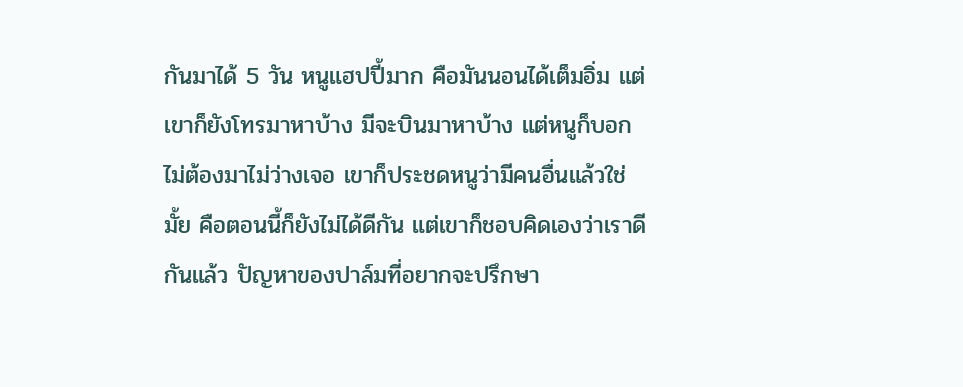กันมาได้ 5 วัน หนูแฮปปี้มาก คือมันนอนได้เต็มอิ่ม แต่เขาก็ยังโทรมาหาบ้าง มีจะบินมาหาบ้าง แต่หนูก็บอกไม่ต้องมาไม่ว่างเจอ เขาก็ประชดหนูว่ามีคนอื่นแล้วใช่มั้ย คือตอนนี้ก็ยังไม่ได้ดีกัน แต่เขาก็ชอบคิดเองว่าเราดีกันแล้ว ปัญหาของปาล์มที่อยากจะปรึกษา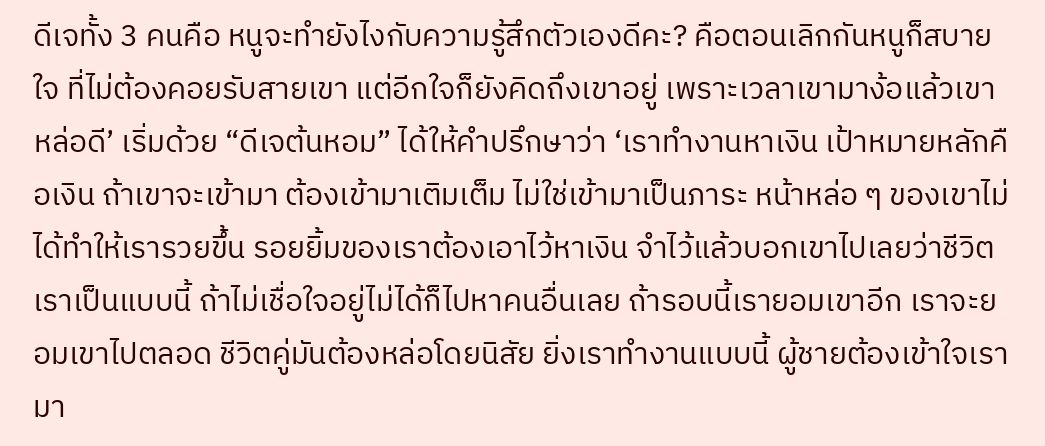ดีเจทั้ง 3 คนคือ หนูจะทำยังไงกับความรู้สึกตัวเองดีคะ? คือตอนเลิกกันหนูก็สบายใจ ที่ไม่ต้องคอยรับสายเขา แต่อีกใจก็ยังคิดถึงเขาอยู่ เพราะเวลาเขามาง้อแล้วเขาหล่อดี’ เริ่มด้วย “ดีเจต้นหอม” ได้ให้คำปรึกษาว่า ‘เราทำงานหาเงิน เป้าหมายหลักคือเงิน ถ้าเขาจะเข้ามา ต้องเข้ามาเติมเต็ม ไม่ใช่เข้ามาเป็นภาระ หน้าหล่อ ๆ ของเขาไม่ได้ทำให้เรารวยขึ้น รอยยิ้มของเราต้องเอาไว้หาเงิน จำไว้แล้วบอกเขาไปเลยว่าชีวิตเราเป็นแบบนี้ ถ้าไม่เชื่อใจอยู่ไม่ได้ก็ไปหาคนอื่นเลย ถ้ารอบนี้เรายอมเขาอีก เราจะยอมเขาไปตลอด ชีวิตคู่มันต้องหล่อโดยนิสัย ยิ่งเราทำงานแบบนี้ ผู้ชายต้องเข้าใจเรามา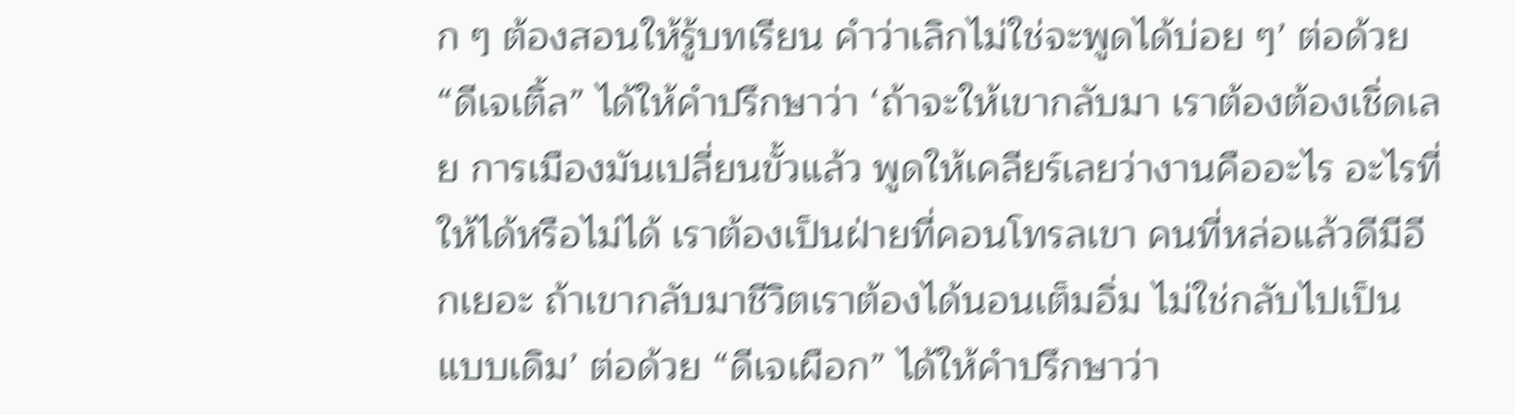ก ๆ ต้องสอนให้รู้บทเรียน คำว่าเลิกไม่ใช่จะพูดได้บ่อย ๆ’ ต่อด้วย “ดีเจเติ้ล” ได้ให้คำปรึกษาว่า ‘ถ้าจะให้เขากลับมา เราต้องต้องเชิ่ดเลย การเมืองมันเปลี่ยนขั้วแล้ว พูดให้เคลียร์เลยว่างานคืออะไร อะไรที่ให้ได้หรือไม่ได้ เราต้องเป็นฝ่ายที่คอนโทรลเขา คนที่หล่อแล้วดีมีอีกเยอะ ถ้าเขากลับมาชีวิตเราต้องได้นอนเต็มอิ่ม ไม่ใช่กลับไปเป็นแบบเดิม’ ต่อด้วย “ดีเจเผือก” ได้ให้คำปรึกษาว่า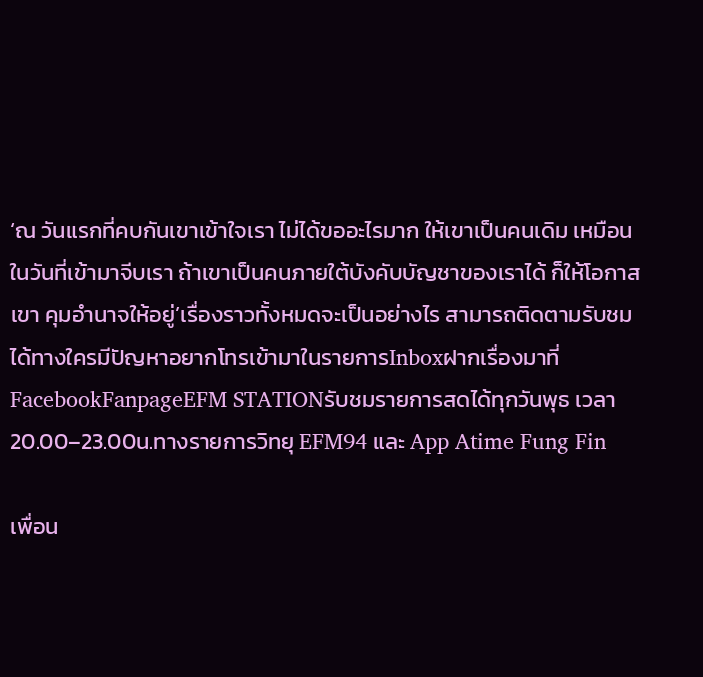‘ณ วันแรกที่คบกันเขาเข้าใจเรา ไม่ได้ขออะไรมาก ให้เขาเป็นคนเดิม เหมือนในวันที่เข้ามาจีบเรา ถ้าเขาเป็นคนภายใต้บังคับบัญชาของเราได้ ก็ให้โอกาสเขา คุมอำนาจให้อยู่’เรื่องราวทั้งหมดจะเป็นอย่างไร สามารถติดตามรับชมได้ทางใครมีปัญหาอยากโทรเข้ามาในรายการInboxฝากเรื่องมาที่FacebookFanpageEFM STATIONรับชมรายการสดได้ทุกวันพุธ เวลา 20.00–23.00น.ทางรายการวิทยุ EFM94 และ App Atime Fung Fin

เพื่อน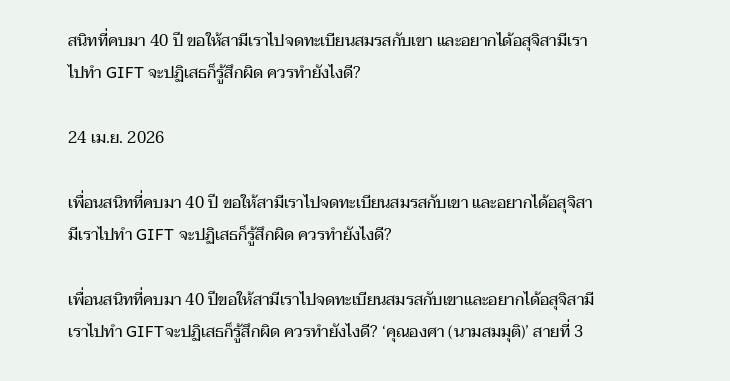สนิทที่คบมา 40 ปี ขอให้สามีเราไปจดทะเบียนสมรสกับเขา และอยากได้อสุจิสามีเราไปทำ GIFT จะปฏิเสธก็รู้สึกผิด ควรทำยังไงดี?

24 เม.ย. 2026

เพื่อนสนิทที่คบมา 40 ปี ขอให้สามีเราไปจดทะเบียนสมรสกับเขา และอยากได้อสุจิสามีเราไปทำ GIFT จะปฏิเสธก็รู้สึกผิด ควรทำยังไงดี?

เพื่อนสนิทที่คบมา 40 ปีขอให้สามีเราไปจดทะเบียนสมรสกับเขาและอยากได้อสุจิสามีเราไปทำ GIFTจะปฏิเสธก็รู้สึกผิด ควรทำยังไงดี? ‘คุณองศา (นามสมมุติ)’ สายที่ 3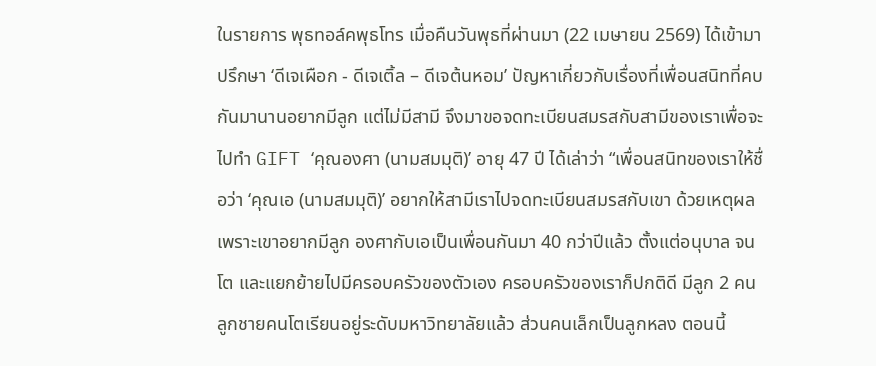ในรายการ พุธทอล์คพุธโทร เมื่อคืนวันพุธที่ผ่านมา (22 เมษายน 2569) ได้เข้ามาปรึกษา ‘ดีเจเผือก - ดีเจเติ้ล – ดีเจต้นหอม’ ปัญหาเกี่ยวกับเรื่องที่เพื่อนสนิทที่คบกันมานานอยากมีลูก แต่ไม่มีสามี จึงมาขอจดทะเบียนสมรสกับสามีของเราเพื่อจะไปทำ GIFT ‘คุณองศา (นามสมมุติ)’ อายุ 47 ปี ได้เล่าว่า “เพื่อนสนิทของเราให้ชื่อว่า ‘คุณเอ (นามสมมุติ)’ อยากให้สามีเราไปจดทะเบียนสมรสกับเขา ด้วยเหตุผลเพราะเขาอยากมีลูก องศากับเอเป็นเพื่อนกันมา 40 กว่าปีแล้ว ตั้งแต่อนุบาล จนโต และแยกย้ายไปมีครอบครัวของตัวเอง ครอบครัวของเราก็ปกติดี มีลูก 2 คน ลูกชายคนโตเรียนอยู่ระดับมหาวิทยาลัยแล้ว ส่วนคนเล็กเป็นลูกหลง ตอนนี้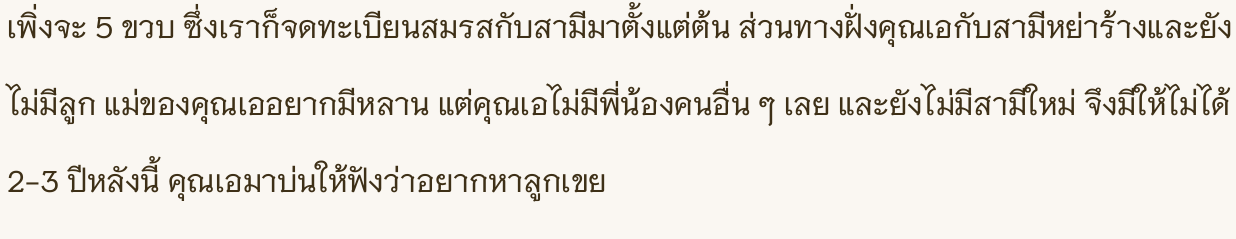เพิ่งจะ 5 ขวบ ซึ่งเราก็จดทะเบียนสมรสกับสามีมาตั้งแต่ต้น ส่วนทางฝั่งคุณเอกับสามีหย่าร้างและยังไม่มีลูก แม่ของคุณเออยากมีหลาน แต่คุณเอไม่มีพี่น้องคนอื่น ๆ เลย และยังไม่มีสามีใหม่ จึงมีให้ไม่ได้ 2-3 ปีหลังนี้ คุณเอมาบ่นให้ฟังว่าอยากหาลูกเขย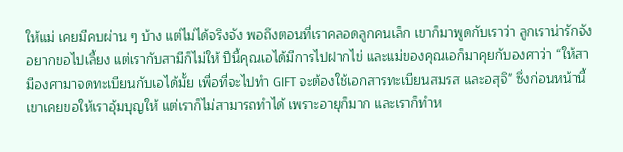ให้แม่ เคยมีคบผ่าน ๆ บ้าง แต่ไม่ได้จริงจัง พอถึงตอนที่เราคลอดลูกคนเล็ก เขาก็มาพูดกับเราว่า ลูกเราน่ารักจัง อยากขอไปเลี้ยง แต่เรากับสามีก็ไม่ให้ ปีนี้คุณเอได้มีการไปฝากไข่ และแม่ของคุณเอก็มาคุยกับองศาว่า “ให้สามีองศามาจดทะเบียนกับเอได้มั้ย เพื่อที่จะไปทำ GIFT จะต้องใช้เอกสารทะเบียนสมรส และอสุจิ" ซึ่งก่อนหน้านี้เขาเคยขอให้เราอุ้มบุญให้ แต่เราก็ไม่สามารถทำได้ เพราะอายุก็มาก และเราก็ทำห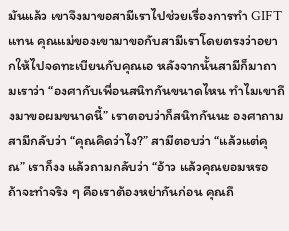มันแล้ว เขาจึงมาขอสามีเราไปช่วยเรื่องการทำ GIFT แทน คุณแม่ของเขามาขอกับสามีเราโดยตรงว่าอยากให้ไปจดทะเบียนกับคุณเอ หลังจากนั้นสามีก็มาถามเราว่า “องศากับเพื่อนสนิทกันขนาดไหน ทำไมเขาถึงมาขอผมขนาดนี้” เราตอบว่าก็สนิทกันนะ องศาถามสามีกลับว่า “คุณคิดว่าไง?” สามีตอบว่า “แล้วแต่คุณ” เราก็งง แล้วถามกลับว่า “อ้าว แล้วคุณยอมหรอ ถ้าจะทำจริง ๆ คือเราต้องหย่ากันก่อน คุณถึ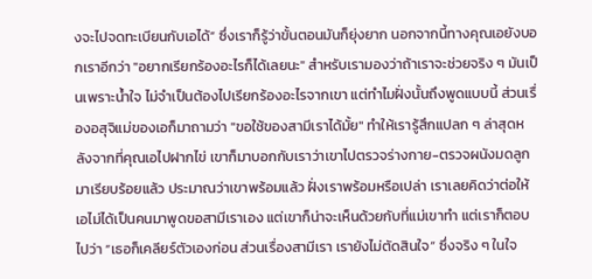งจะไปจดทะเบียนกับเอได้” ซึ่งเราก็รู้ว่าขั้นตอนมันก็ยุ่งยาก นอกจากนี้ทางคุณเอยังบอกเราอีกว่า "อยากเรียกร้องอะไรก็ได้เลยนะ" สำหรับเรามองว่าถ้าเราจะช่วยจริง ๆ มันเป็นเพราะน้ำใจ ไม่จำเป็นต้องไปเรียกร้องอะไรจากเขา แต่ทำไมฝั่งนั้นถึงพูดแบบนี้ ส่วนเรื่องอสุจิแม่ของเอก็มาถามว่า "ขอใช้ของสามีเราได้มั้ย" ทำให้เรารู้สึกแปลก ๆ ล่าสุดหลังจากที่คุณเอไปฝากไข่ เขาก็มาบอกกับเราว่าเขาไปตรวจร่างกาย-ตรวจผนังมดลูกมาเรียบร้อยแล้ว ประมาณว่าเขาพร้อมแล้ว ฝั่งเราพร้อมหรือเปล่า เราเลยคิดว่าต่อให้เอไม่ได้เป็นคนมาพูดขอสามีเราเอง แต่เขาก็น่าจะเห็นด้วยกับที่แม่เขาทำ แต่เราก็ตอบไปว่า “เธอก็เคลียร์ตัวเองก่อน ส่วนเรื่องสามีเรา เรายังไม่ตัดสินใจ” ซึ่งจริง ๆ ในใจ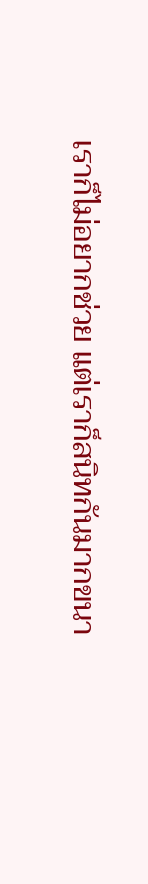เราก็ไม่อยากช่วย แต่เราก็สนิทกันมากขนา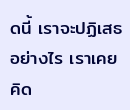ดนี้ เราจะปฏิเสธอย่างไร เราเคยคิด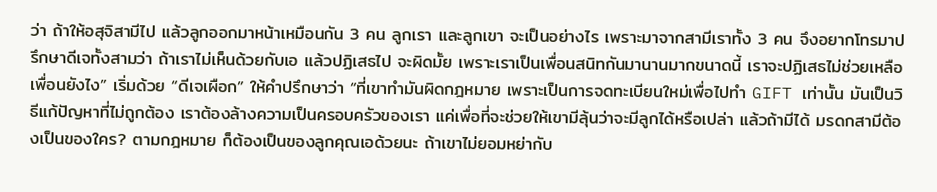ว่า ถ้าให้อสุจิสามีไป แล้วลูกออกมาหน้าเหมือนกัน 3 คน ลูกเรา และลูกเขา จะเป็นอย่างไร เพราะมาจากสามีเราทั้ง 3 คน จึงอยากโทรมาปรึกษาดีเจทั้งสามว่า ถ้าเราไม่เห็นด้วยกับเอ แล้วปฏิเสธไป จะผิดมั้ย เพราะเราเป็นเพื่อนสนิทกันมานานมากขนาดนี้ เราจะปฏิเสธไม่ช่วยเหลือเพื่อนยังไง” เริ่มด้วย “ดีเจเผือก” ให้คำปรึกษาว่า “ที่เขาทำมันผิดกฎหมาย เพราะเป็นการจดทะเบียนใหม่เพื่อไปทำ GIFT เท่านั้น มันเป็นวิธีแก้ปัญหาที่ไม่ถูกต้อง เราต้องล้างความเป็นครอบครัวของเรา แค่เพื่อที่จะช่วยให้เขามีลุ้นว่าจะมีลูกได้หรือเปล่า แล้วถ้ามีได้ มรดกสามีต้องเป็นของใคร? ตามกฎหมาย ก็ต้องเป็นของลูกคุณเอด้วยนะ ถ้าเขาไม่ยอมหย่ากับ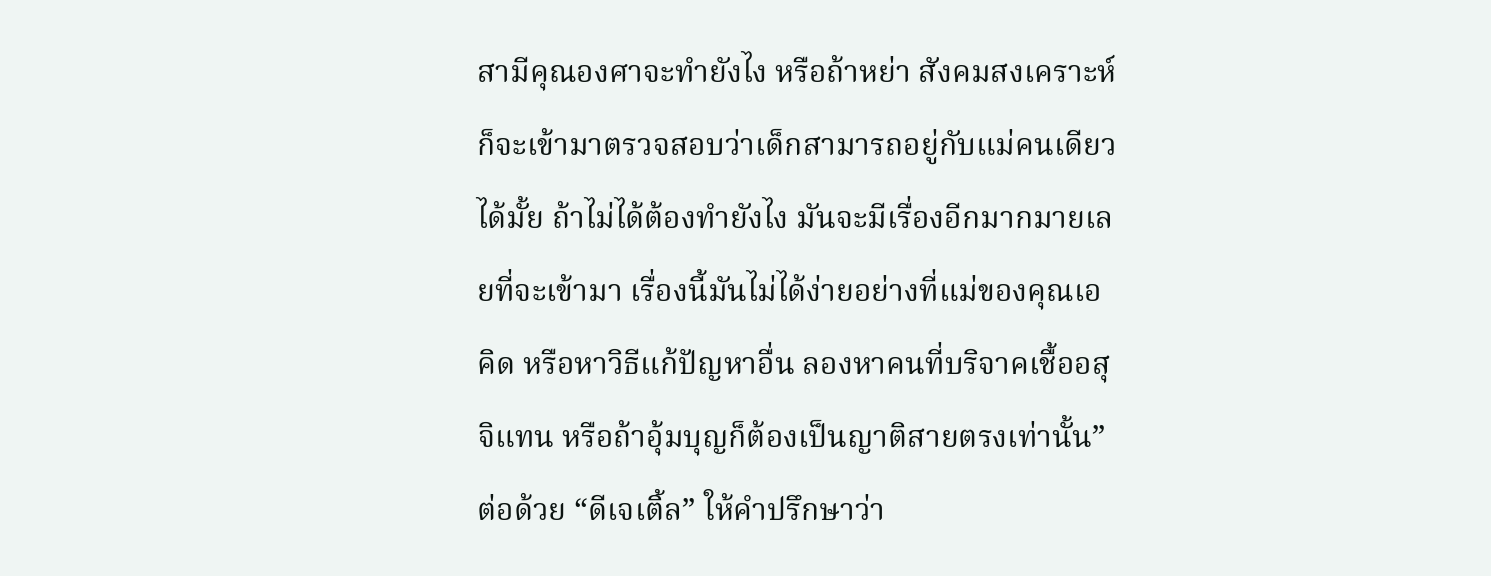สามีคุณองศาจะทำยังไง หรือถ้าหย่า สังคมสงเคราะห์ก็จะเข้ามาตรวจสอบว่าเด็กสามารถอยู่กับแม่คนเดียวได้มั้ย ถ้าไม่ได้ต้องทำยังไง มันจะมีเรื่องอีกมากมายเลยที่จะเข้ามา เรื่องนี้มันไม่ได้ง่ายอย่างที่แม่ของคุณเอคิด หรือหาวิธีแก้ปัญหาอื่น ลองหาคนที่บริจาคเชื้ออสุจิแทน หรือถ้าอุ้มบุญก็ต้องเป็นญาติสายตรงเท่านั้น” ต่อด้วย “ดีเจเติ้ล” ให้คำปรึกษาว่า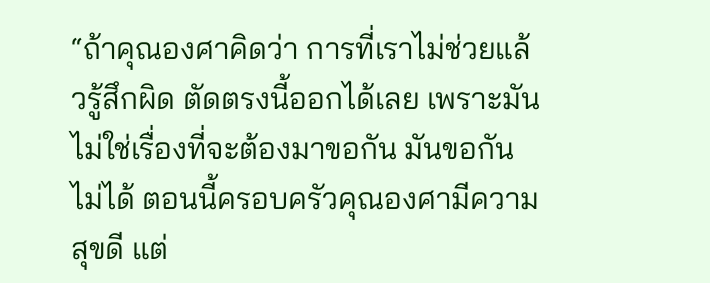“ถ้าคุณองศาคิดว่า การที่เราไม่ช่วยแล้วรู้สึกผิด ตัดตรงนี้ออกได้เลย เพราะมันไม่ใช่เรื่องที่จะต้องมาขอกัน มันขอกันไม่ได้ ตอนนี้ครอบครัวคุณองศามีความสุขดี แต่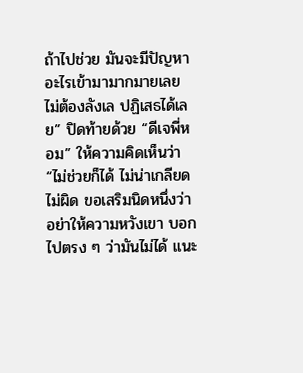ถ้าไปช่วย มันจะมีปัญหาอะไรเข้ามามากมายเลย ไม่ต้องลังเล ปฏิเสธได้เลย” ปิดท้ายด้วย “ดีเจพี่หอม” ให้ความคิดเห็นว่า “ไม่ช่วยก็ได้ ไม่น่าเกลียด ไม่ผิด ขอเสริมนิดหนึ่งว่า อย่าให้ความหวังเขา บอกไปตรง ๆ ว่ามันไม่ได้ แนะ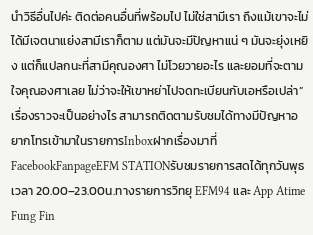นำวิธีอื่นไปค่ะ ติดต่อคนอื่นที่พร้อมไป ไม่ใช่สามีเรา ถึงแม้เขาจะไม่ได้มีเจตนาแย่งสามีเราก็ตาม แต่มันจะมีปัญหาแน่ ๆ มันจะยุ่งเหยิง แต่ก็แปลกนะที่สามีคุณองศา ไม่โวยวายอะไร และยอมที่จะตามใจคุณองศาเลย ไม่ว่าจะให้เขาหย่าไปจดทะเบียนกับเอหรือเปล่า”เรื่องราวจะเป็นอย่างไร สามารถติดตามรับชมได้ทางมีปัญหาอยากโทรเข้ามาในรายการInboxฝากเรื่องมาที่FacebookFanpageEFM STATIONรับชมรายการสดได้ทุกวันพุธ เวลา 20.00–23.00น.ทางรายการวิทยุ EFM94 และ App Atime Fung Fin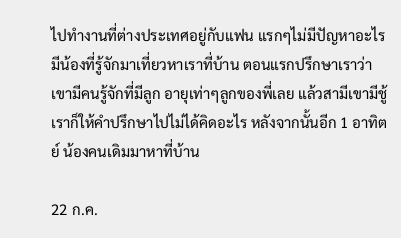ไปทำงานที่ต่างประเทศอยู่กับแฟน แรกๆไม่มีปัญหาอะไร มีน้องที่รู้จักมาเที่ยวหาเราที่บ้าน ตอนแรกปรึกษาเราว่า เขามีคนรู้จักที่มีลูก อายุเท่าๆลูกของพี่เลย แล้วสามีเขามีชู้ เราก็ให้คำปรึกษาไปไม่ได้คิดอะไร หลังจากนั้นอีก 1 อาทิตย์ น้องคนเดิมมาหาที่บ้าน

22 ก.ค.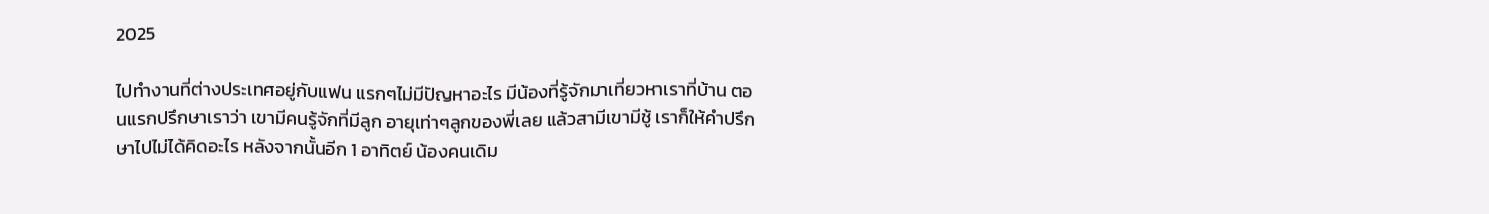2025

ไปทำงานที่ต่างประเทศอยู่กับแฟน แรกๆไม่มีปัญหาอะไร มีน้องที่รู้จักมาเที่ยวหาเราที่บ้าน ตอนแรกปรึกษาเราว่า เขามีคนรู้จักที่มีลูก อายุเท่าๆลูกของพี่เลย แล้วสามีเขามีชู้ เราก็ให้คำปรึกษาไปไม่ได้คิดอะไร หลังจากนั้นอีก 1 อาทิตย์ น้องคนเดิม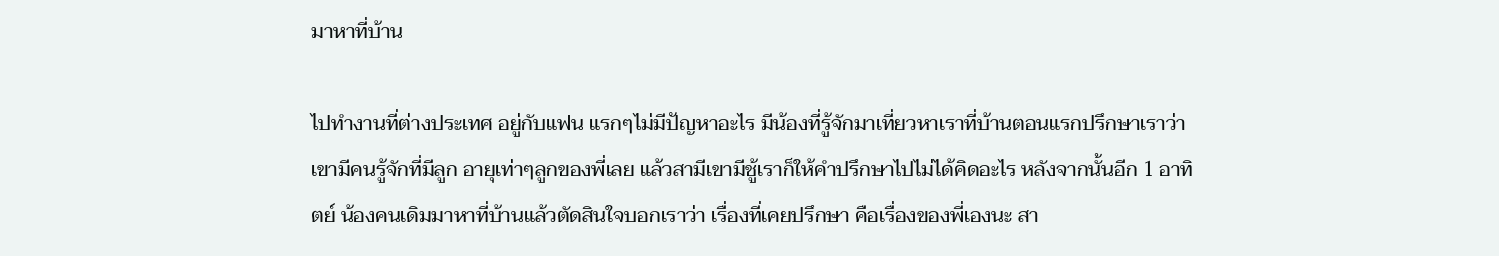มาหาที่บ้าน

ไปทำงานที่ต่างประเทศ อยู่กับแฟน แรกๆไม่มีปัญหาอะไร มีน้องที่รู้จักมาเที่ยวหาเราที่บ้านตอนแรกปรึกษาเราว่า เขามีคนรู้จักที่มีลูก อายุเท่าๆลูกของพี่เลย แล้วสามีเขามีชู้เราก็ให้คำปรึกษาไปไม่ได้คิดอะไร หลังจากนั้นอีก 1 อาทิตย์ น้องคนเดิมมาหาที่บ้านแล้วตัดสินใจบอกเราว่า เรื่องที่เคยปรึกษา คือเรื่องของพี่เองนะ สา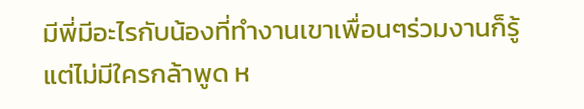มีพี่มีอะไรกับน้องที่ทำงานเขาเพื่อนๆร่วมงานก็รู้ แต่ไม่มีใครกล้าพูด ห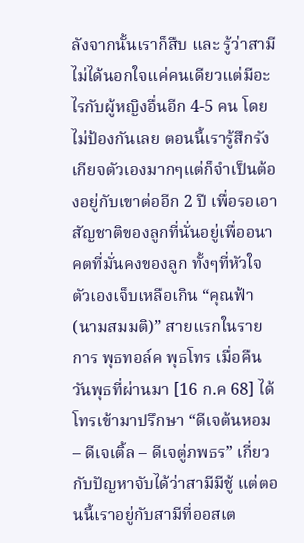ลังจากนั้นเราก็สืบ และ รู้ว่าสามีไม่ได้นอกใจแค่คนเดียวแต่มีอะไรกับผู้หญิงอื่นอีก 4-5 คน โดยไม่ป้องกันเลย ตอนนี้เรารู้สึกรังเกียจตัวเองมากๆแต่ก็จำเป็นต้องอยู่กับเขาต่ออีก 2 ปี เพื่อรอเอาสัญชาติของลูกที่นั่นอยู่เพื่ออนาคตที่มั่นคงของลูก ทั้งๆที่หัวใจตัวเองเจ็บเหลือเกิน “คุณฟ้า (นามสมมติ)” สายแรกในรายการ พุธทอล์ค พุธโทร เมื่อคืนวันพุธที่ผ่านมา [16 ก.ค 68] ได้โทรเข้ามาปรึกษา “ดีเจต้นหอม – ดีเจเติ้ล – ดีเจตู่ภพธร” เกี่ยวกับปัญหาจับได้ว่าสามีมีชู้ แต่ตอนนี้เราอยู่กับสามีที่ออสเต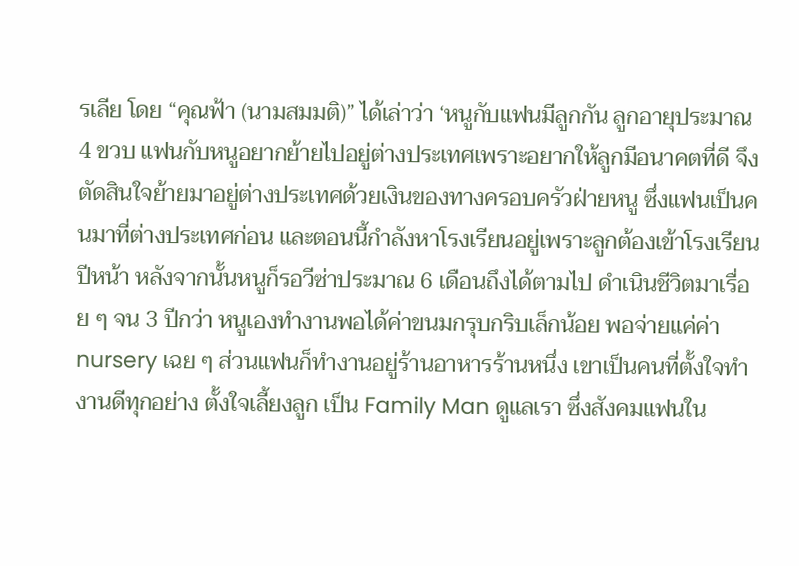รเลีย โดย “คุณฟ้า (นามสมมติ)” ได้เล่าว่า ‘หนูกับแฟนมีลูกกัน ลูกอายุประมาณ 4 ขวบ แฟนกับหนูอยากย้ายไปอยู่ต่างประเทศเพราะอยากให้ลูกมีอนาคตที่ดี จึงตัดสินใจย้ายมาอยู่ต่างประเทศด้วยเงินของทางครอบครัวฝ่ายหนู ซึ่งแฟนเป็นคนมาที่ต่างประเทศก่อน และตอนนี้กำลังหาโรงเรียนอยู่เพราะลูกต้องเข้าโรงเรียนปีหน้า หลังจากนั้นหนูก็รอวีซ่าประมาณ 6 เดือนถึงได้ตามไป ดำเนินชีวิตมาเรื่อย ๆ จน 3 ปีกว่า หนูเองทำงานพอได้ค่าขนมกรุบกริบเล็กน้อย พอจ่ายแค่ค่า nursery เฉย ๆ ส่วนแฟนก็ทำงานอยู่ร้านอาหารร้านหนึ่ง เขาเป็นคนที่ตั้งใจทำงานดีทุกอย่าง ตั้งใจเลี้ยงลูก เป็น Family Man ดูแลเรา ซึ่งสังคมแฟนใน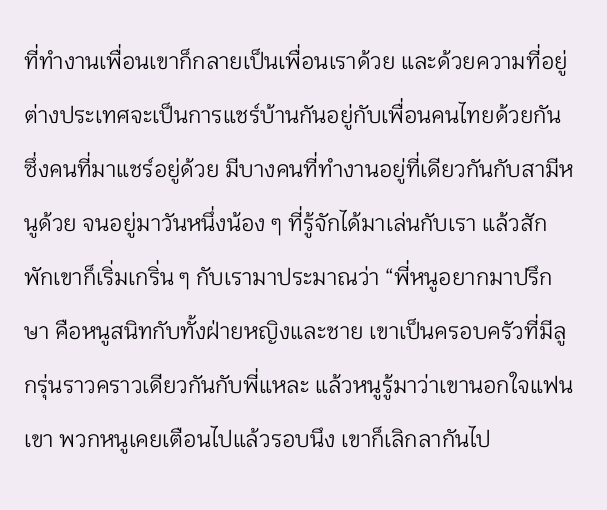ที่ทำงานเพื่อนเขาก็กลายเป็นเพื่อนเราด้วย และด้วยความที่อยู่ต่างประเทศจะเป็นการแชร์บ้านกันอยู่กับเพื่อนคนไทยด้วยกัน ซึ่งคนที่มาแชร์อยู่ด้วย มีบางคนที่ทำงานอยู่ที่เดียวกันกับสามีหนูด้วย จนอยู่มาวันหนึ่งน้อง ๆ ที่รู้จักได้มาเล่นกับเรา แล้วสักพักเขาก็เริ่มเกริ่น ๆ กับเรามาประมาณว่า “พี่หนูอยากมาปรึกษา คือหนูสนิทกับทั้งฝ่ายหญิงและชาย เขาเป็นครอบครัวที่มีลูกรุ่นราวคราวเดียวกันกับพี่แหละ แล้วหนูรู้มาว่าเขานอกใจแฟนเขา พวกหนูเคยเตือนไปแล้วรอบนึง เขาก็เลิกลากันไป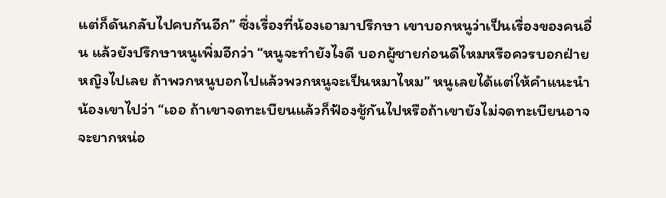แต่ก็ดันกลับไปคบกันอีก” ซึ่งเรื่องที่น้องเอามาปรึกษา เขาบอกหนูว่าเป็นเรื่องของคนอื่น แล้วยังปรึกษาหนูเพิ่มอีกว่า “หนูจะทำยังไงดี บอกผู้ชายก่อนดีไหมหรือควรบอกฝ่ายหญิงไปเลย ถ้าพวกหนูบอกไปแล้วพวกหนูจะเป็นหมาไหม” หนูเลยได้แต่ให้คำแนะนำน้องเขาไปว่า “เออ ถ้าเขาจดทะเบียนแล้วก็ฟ้องชู้กันไปหรือถ้าเขายังไม่จดทะเบียนอาจจะยากหน่อ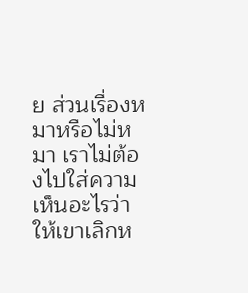ย ส่วนเรื่องหมาหรือไม่หมา เราไม่ต้องไปใส่ความเห็นอะไรว่าให้เขาเลิกห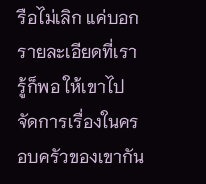รือไม่เลิก แค่บอกรายละเอียดที่เรารู้ก็พอ ให้เขาไปจัดการเรื่องในครอบครัวของเขากัน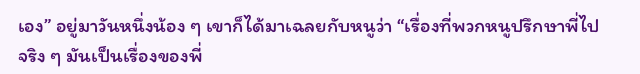เอง” อยู่มาวันหนึ่งน้อง ๆ เขาก็ได้มาเฉลยกับหนูว่า “เรื่องที่พวกหนูปรึกษาพี่ไป จริง ๆ มันเป็นเรื่องของพี่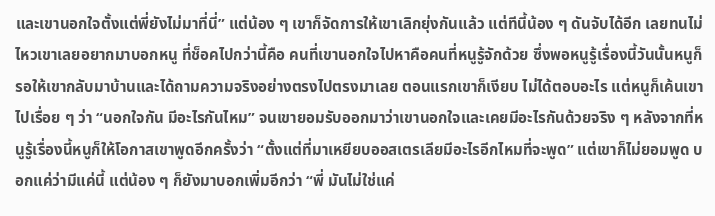และเขานอกใจตั้งแต่พี่ยังไม่มาที่นี่” แต่น้อง ๆ เขาก็จัดการให้เขาเลิกยุ่งกันแล้ว แต่ทีนี้น้อง ๆ ดันจับได้อีก เลยทนไม่ไหวเขาเลยอยากมาบอกหนู ที่ช็อคไปกว่านี้คือ คนที่เขานอกใจไปหาคือคนที่หนูรู้จักด้วย ซึ่งพอหนูรู้เรื่องนี้วันนั้นหนูก็รอให้เขากลับมาบ้านและได้ถามความจริงอย่างตรงไปตรงมาเลย ตอนแรกเขาก็เงียบ ไม่ได้ตอบอะไร แต่หนูก็เค้นเขาไปเรื่อย ๆ ว่า “นอกใจกัน มีอะไรกันไหม” จนเขายอมรับออกมาว่าเขานอกใจและเคยมีอะไรกันด้วยจริง ๆ หลังจากที่หนูรู้เรื่องนี้หนูก็ให้โอกาสเขาพูดอีกครั้งว่า “ตั้งแต่ที่มาเหยียบออสเตรเลียมีอะไรอีกไหมที่จะพูด” แต่เขาก็ไม่ยอมพูด บอกแค่ว่ามีแค่นี้ แต่น้อง ๆ ก็ยังมาบอกเพิ่มอีกว่า “พี่ มันไม่ใช่แค่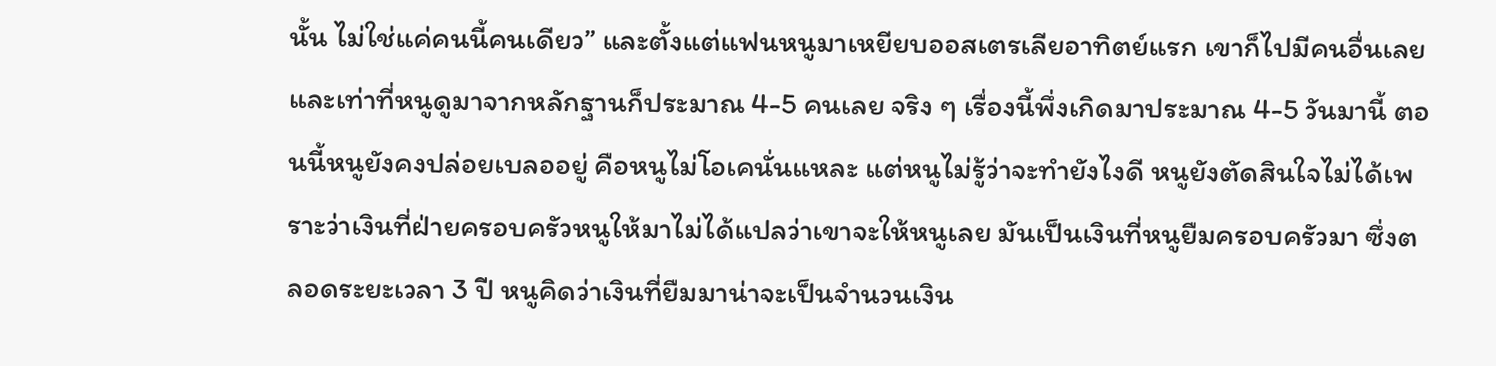นั้น ไม่ใช่แค่คนนี้คนเดียว” และตั้งแต่แฟนหนูมาเหยียบออสเตรเลียอาทิตย์แรก เขาก็ไปมีคนอื่นเลย และเท่าที่หนูดูมาจากหลักฐานก็ประมาณ 4-5 คนเลย จริง ๆ เรื่องนี้พึ่งเกิดมาประมาณ 4-5 วันมานี้ ตอนนี้หนูยังคงปล่อยเบลออยู่ คือหนูไม่โอเคนั่นแหละ แต่หนูไม่รู้ว่าจะทำยังไงดี หนูยังตัดสินใจไม่ได้เพราะว่าเงินที่ฝ่ายครอบครัวหนูให้มาไม่ได้แปลว่าเขาจะให้หนูเลย มันเป็นเงินที่หนูยืมครอบครัวมา ซึ่งตลอดระยะเวลา 3 ปี หนูคิดว่าเงินที่ยืมมาน่าจะเป็นจำนวนเงิน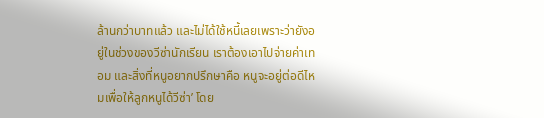ล้านกว่าบาทแล้ว และไม่ได้ใช้หนี้เลยเพราะว่ายังอยู่ในช่วงของวีซ่านักเรียน เราต้องเอาไปจ่ายค่าเทอม และสิ่งที่หนูอยากปรึกษาคือ หนูจะอยู่ต่อดีไหมเพื่อให้ลูกหนูได้วีซ่า’ โดย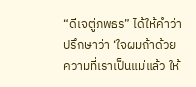“ดีเจตู่ภพธร” ได้ให้คำว่าปรึกษาว่า ‘ใจผมถ้าด้วยความที่เราเป็นแม่แล้ว ให้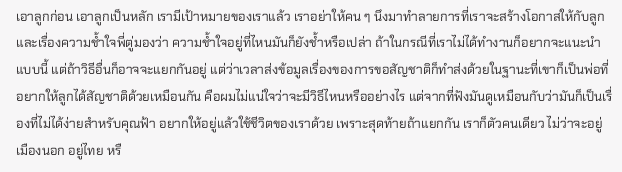เอาลูกก่อน เอาลูกเป็นหลัก เรามีเป้าหมายของเราแล้ว เราอย่าให้คน ๆ นึงมาทำลายการที่เราจะสร้างโอกาสให้กับลูก และเรื่องความช้ำใจพี่ตู่มองว่า ความช้ำใจอยู่ที่ไหนมันก็ยังช้ำหรือเปล่า ถ้าในกรณีที่เราไม่ได้ทำงานก็อยากจะแนะนำแบบนี้ แต่ถ้าวิธีอื่นก็อาจจะแยกกันอยู่ แต่ว่าเวลาส่งข้อมูลเรื่องของการขอสัญชาติก็ทำส่งด้วยในฐานะที่เขาก็เป็นพ่อที่อยากให้ลูกได้สัญชาติด้วยเหมือนกัน คือผมไม่แน่ใจว่าจะมีวิธีไหนหรืออย่างไร แต่จากที่ฟังมันดูเหมือนกับว่ามันก็เป็นเรื่องที่ไม่ได้ง่ายสำหรับคุณฟ้า อยากให้อยู่แล้วใช้ชีวิตของเราด้วย เพราะสุดท้ายถ้าแยกกัน เราก็ตัวคนเดียว ไม่ว่าจะอยู่เมืองนอก อยู่ไทย หรื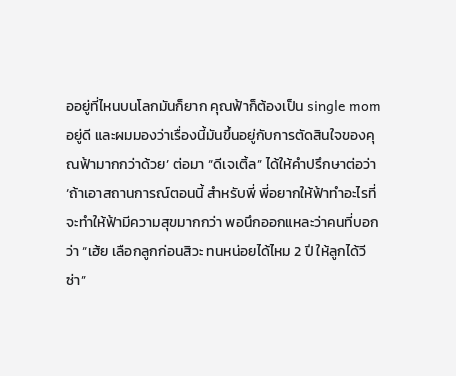ออยู่ที่ไหนบนโลกมันก็ยาก คุณฟ้าก็ต้องเป็น single mom อยู่ดี และผมมองว่าเรื่องนี้มันขึ้นอยู่กับการตัดสินใจของคุณฟ้ามากกว่าด้วย’ ต่อมา “ดีเจเติ้ล” ได้ให้คำปรึกษาต่อว่า ‘ถ้าเอาสถานการณ์ตอนนี้ สำหรับพี่ พี่อยากให้ฟ้าทำอะไรที่จะทำให้ฟ้ามีความสุขมากกว่า พอนึกออกแหละว่าคนที่บอกว่า “เฮ้ย เลือกลูกก่อนสิวะ ทนหน่อยได้ไหม 2 ปี ให้ลูกได้วีซ่า”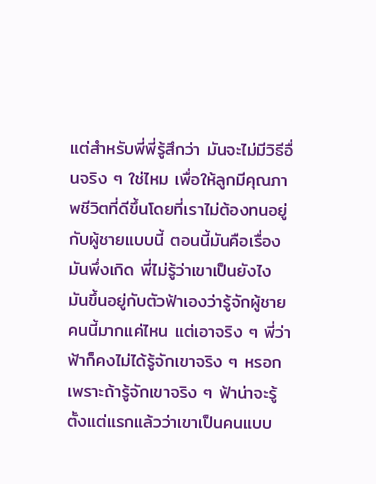แต่สำหรับพี่พี่รู้สึกว่า มันจะไม่มีวิธีอื่นจริง ๆ ใช่ไหม เพื่อให้ลูกมีคุณภาพชีวิตที่ดีขึ้นโดยที่เราไม่ต้องทนอยู่กับผู้ชายแบบนี้ ตอนนี้มันคือเรื่องมันพึ่งเกิด พี่ไม่รู้ว่าเขาเป็นยังไง มันขึ้นอยู่กับตัวฟ้าเองว่ารู้จักผู้ชายคนนี้มากแค่ไหน แต่เอาจริง ๆ พี่ว่าฟ้าก็คงไม่ได้รู้จักเขาจริง ๆ หรอก เพราะถ้ารู้จักเขาจริง ๆ ฟ้าน่าจะรู้ตั้งแต่แรกแล้วว่าเขาเป็นคนแบบ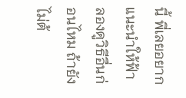นี้ พี่เลยอยากแนะนำให้ฟ้าลองดูวิธีอื่นก่อนไหม ถ้ายังไม่ต้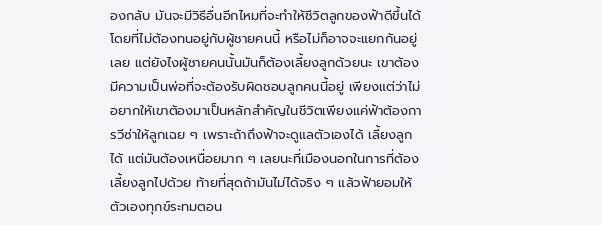องกลับ มันจะมีวิธีอื่นอีกไหมที่จะทำให้ชีวิตลูกของฟ้าดีขึ้นได้ โดยที่ไม่ต้องทนอยู่กับผู้ชายคนนี้ หรือไม่ก็อาจจะแยกกันอยู่เลย แต่ยังไงผู้ชายคนนั้นมันก็ต้องเลี้ยงลูกด้วยนะ เขาต้องมีความเป็นพ่อที่จะต้องรับผิดชอบลูกคนนี้อยู่ เพียงแต่ว่าไม่อยากให้เขาต้องมาเป็นหลักสำคัญในชีวิตเพียงแค่ฟ้าต้องการวีซ่าให้ลูกเฉย ๆ เพราะถ้าถึงฟ้าจะดูแลตัวเองได้ เลี้ยงลูกได้ แต่มันต้องเหนื่อยมาก ๆ เลยนะที่เมืองนอกในการที่ต้องเลี้ยงลูกไปด้วย ท้ายที่สุดถ้ามันไม่ได้จริง ๆ แล้วฟ้ายอมให้ตัวเองทุกข์ระทมตอน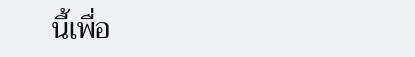นี้เพื่อ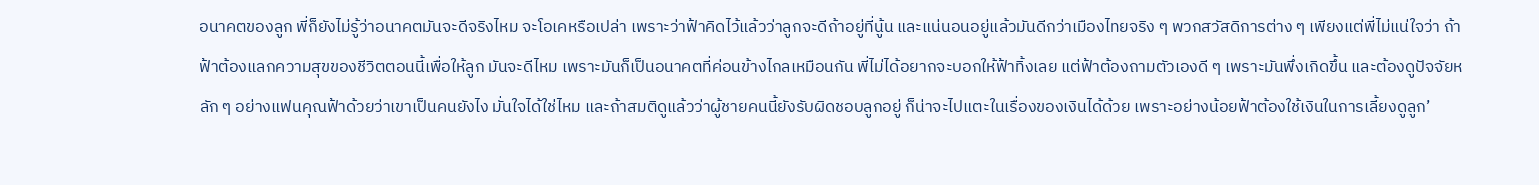อนาคตของลูก พี่ก็ยังไม่รู้ว่าอนาคตมันจะดีจริงไหม จะโอเคหรือเปล่า เพราะว่าฟ้าคิดไว้แล้วว่าลูกจะดีถ้าอยู่ที่นู้น และแน่นอนอยู่แล้วมันดีกว่าเมืองไทยจริง ๆ พวกสวัสดิการต่าง ๆ เพียงแต่พี่ไม่แน่ใจว่า ถ้าฟ้าต้องแลกความสุขของชีวิตตอนนี้เพื่อให้ลูก มันจะดีไหม เพราะมันก็เป็นอนาคตที่ค่อนข้างไกลเหมือนกัน พี่ไม่ได้อยากจะบอกให้ฟ้าทิ้งเลย แต่ฟ้าต้องถามตัวเองดี ๆ เพราะมันพึ่งเกิดขึ้น และต้องดูปัจจัยหลัก ๆ อย่างแฟนคุณฟ้าด้วยว่าเขาเป็นคนยังไง มั่นใจได้ใช่ไหม และถ้าสมติดูแล้วว่าผู้ชายคนนี้ยังรับผิดชอบลูกอยู่ ก็น่าจะไปแตะในเรื่องของเงินได้ด้วย เพราะอย่างน้อยฟ้าต้องใช้เงินในการเลี้ยงดูลูก’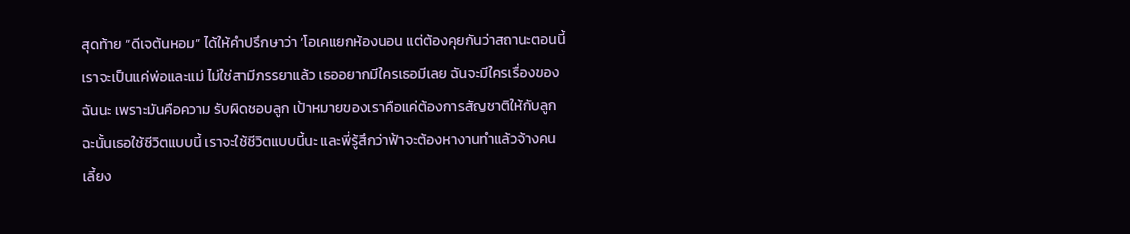สุดท้าย “ดีเจต้นหอม” ได้ให้คำปรึกษาว่า ‘โอเคแยกห้องนอน แต่ต้องคุยกันว่าสถานะตอนนี้เราจะเป็นแค่พ่อและแม่ ไม่ใช่สามีภรรยาแล้ว เธออยากมีใครเธอมีเลย ฉันจะมีใครเรื่องของฉันนะ เพราะมันคือความ รับผิดชอบลูก เป้าหมายของเราคือแค่ต้องการสัญชาติให้กับลูก ฉะนั้นเธอใช้ชีวิตแบบนี้ เราจะใช้ชีวิตแบบนี้นะ และพี่รู้สึกว่าฟ้าจะต้องหางานทำแล้วจ้างคนเลี้ยง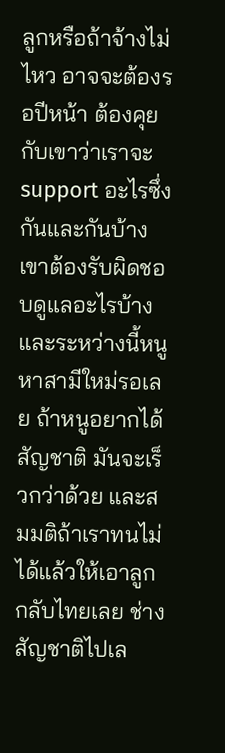ลูกหรือถ้าจ้างไม่ไหว อาจจะต้องรอปีหน้า ต้องคุยกับเขาว่าเราจะ support อะไรซึ่งกันและกันบ้าง เขาต้องรับผิดชอบดูแลอะไรบ้าง และระหว่างนี้หนูหาสามีใหม่รอเลย ถ้าหนูอยากได้สัญชาติ มันจะเร็วกว่าด้วย และสมมติถ้าเราทนไม่ได้แล้วให้เอาลูกกลับไทยเลย ช่างสัญชาติไปเล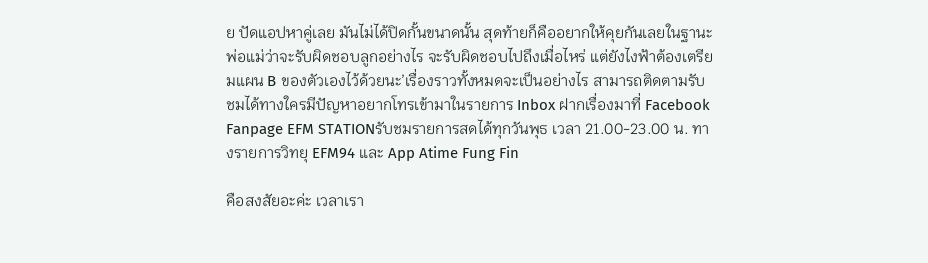ย ปัดแอปหาคู่เลย มันไม่ได้ปิดกั้นขนาดนั้น สุดท้ายก็คืออยากให้คุยกันเลยในฐานะพ่อแม่ว่าจะรับผิดชอบลูกอย่างไร จะรับผิดชอบไปถึงเมื่อไหร่ แต่ยังไงฟ้าต้องเตรียมแผน B ของตัวเองไว้ด้วยนะ’เรื่องราวทั้งหมดจะเป็นอย่างไร สามารถติดตามรับชมได้ทางใครมีปัญหาอยากโทรเข้ามาในรายการ Inbox ฝากเรื่องมาที่ Facebook Fanpage EFM STATIONรับชมรายการสดได้ทุกวันพุธ เวลา 21.00-23.00 น. ทางรายการวิทยุ EFM94 และ App Atime Fung Fin

คือสงสัยอะค่ะ เวลาเรา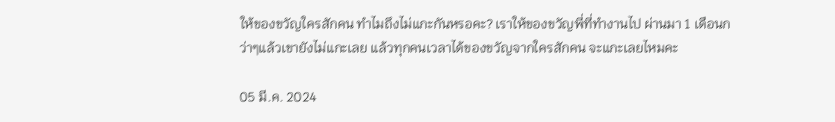ให้ของขวัญใครสักคน ทำไมถึงไม่แกะกันหรอคะ? เราให้ของขวัญพี่ที่ทำงานไป ผ่านมา 1 เดือนกว่าๆแล้วเขายังไม่แกะเลย แล้วทุกคนเวลาได้ของขวัญจากใครสักคน จะแกะเลยไหมคะ

05 มี.ค. 2024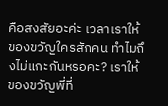คือสงสัยอะค่ะ เวลาเราให้ของขวัญใครสักคน ทำไมถึงไม่แกะกันหรอคะ? เราให้ของขวัญพี่ที่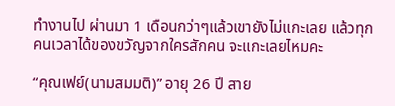ทำงานไป ผ่านมา 1 เดือนกว่าๆแล้วเขายังไม่แกะเลย แล้วทุกคนเวลาได้ของขวัญจากใครสักคน จะแกะเลยไหมคะ

“คุณเฟย์(นามสมมติ)” อายุ 26 ปี สาย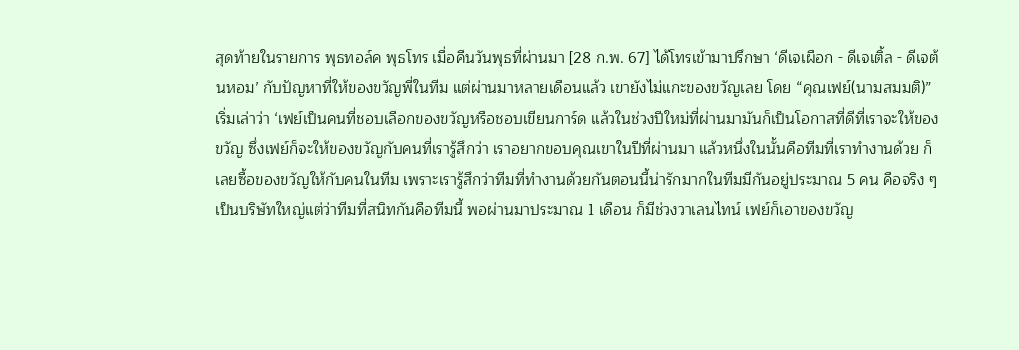สุดท้ายในรายการ พุธทอล์ค พุธโทร เมื่อคืนวันพุธที่ผ่านมา [28 ก.พ. 67] ได้โทรเข้ามาปรึกษา ‘ดีเจเผือก - ดีเจเติ้ล - ดีเจต้นหอม’ กับปัญหาที่ให้ของขวัญพี่ในทีม แต่ผ่านมาหลายเดือนแล้ว เขายังไม่แกะของขวัญเลย โดย “คุณเฟย์(นามสมมติ)” เริ่มเล่าว่า ‘เฟย์เป็นคนที่ชอบเลือกของขวัญหรือชอบเขียนการ์ด แล้วในช่วงปีใหม่ที่ผ่านมามันก็เป็นโอกาสที่ดีที่เราจะให้ของขวัญ ซึ่งเฟย์ก็จะให้ของขวัญกับคนที่เรารู้สึกว่า เราอยากขอบคุณเขาในปีที่ผ่านมา แล้วหนึ่งในนั้นคือทีมที่เราทำงานด้วย ก็เลยซื้อของขวัญให้กับคนในทีม เพราะเรารู้สึกว่าทีมที่ทำงานด้วยกันตอนนี้น่ารักมากในทีมมีกันอยู่ประมาณ 5 คน คือจริง ๆ เป็นบริษัทใหญ่แต่ว่าทีมที่สนิทกันคือทีมนี้ พอผ่านมาประมาณ 1 เดือน ก็มีช่วงวาเลนไทน์ เฟย์ก็เอาของขวัญ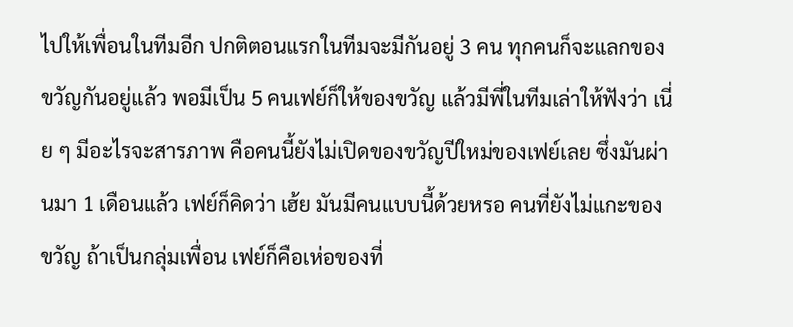ไปให้เพื่อนในทีมอีก ปกติตอนแรกในทีมจะมีกันอยู่ 3 คน ทุกคนก็จะแลกของขวัญกันอยู่แล้ว พอมีเป็น 5 คนเฟย์ก็ให้ของขวัญ แล้วมีพี่ในทีมเล่าให้ฟังว่า เนี่ย ๆ มีอะไรจะสารภาพ คือคนนี้ยังไม่เปิดของขวัญปีใหม่ของเฟย์เลย ซึ่งมันผ่านมา 1 เดือนแล้ว เฟย์ก็คิดว่า เฮ้ย มันมีคนแบบนี้ด้วยหรอ คนที่ยังไม่แกะของขวัญ ถ้าเป็นกลุ่มเพื่อน เฟย์ก็คือเห่อของที่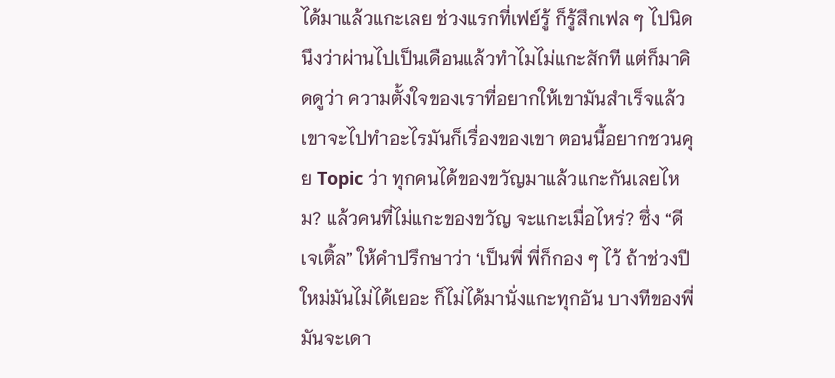ได้มาแล้วแกะเลย ช่วงแรกที่เฟย์รู้ ก็รู้สึกเฟล ๆ ไปนิดนึงว่าผ่านไปเป็นเดือนแล้วทำไมไม่แกะสักที แต่ก็มาคิดดูว่า ความตั้งใจของเราที่อยากให้เขามันสำเร็จแล้ว เขาจะไปทำอะไรมันก็เรื่องของเขา ตอนนี้อยากชวนคุย Topic ว่า ทุกคนได้ของขวัญมาแล้วแกะกันเลยไหม? แล้วคนที่ไม่แกะของขวัญ จะแกะเมื่อไหร่? ซึ่ง “ดีเจเติ้ล” ให้คำปรึกษาว่า ‘เป็นพี่ พี่ก็กอง ๆ ไว้ ถ้าช่วงปีใหม่มันไม่ได้เยอะ ก็ไม่ได้มานั่งแกะทุกอัน บางทีของพี่มันจะเดา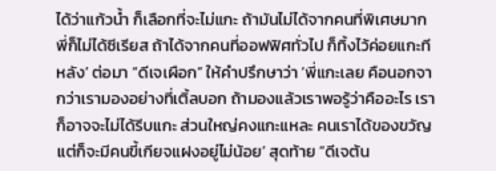ได้ว่าแก้วน้ำ ก็เลือกที่จะไม่แกะ ถ้ามันไม่ได้จากคนที่พิเศษมากพี่ก็ไม่ได้ซีเรียส ถ้าได้จากคนที่ออฟฟิศทั่วไป ก็ทิ้งไว้ค่อยแกะทีหลัง’ ต่อมา “ดีเจเผือก” ให้คำปรึกษาว่า ‘พี่แกะเลย คือนอกจากว่าเรามองอย่างที่เติ้ลบอก ถ้ามองแล้วเราพอรู้ว่าคืออะไร เราก็อาจจะไม่ได้รีบแกะ ส่วนใหญ่คงแกะแหละ คนเราได้ของขวัญ แต่ก็จะมีคนขี้เกียจแฝงอยู่ไม่น้อย’ สุดท้าย “ดีเจต้น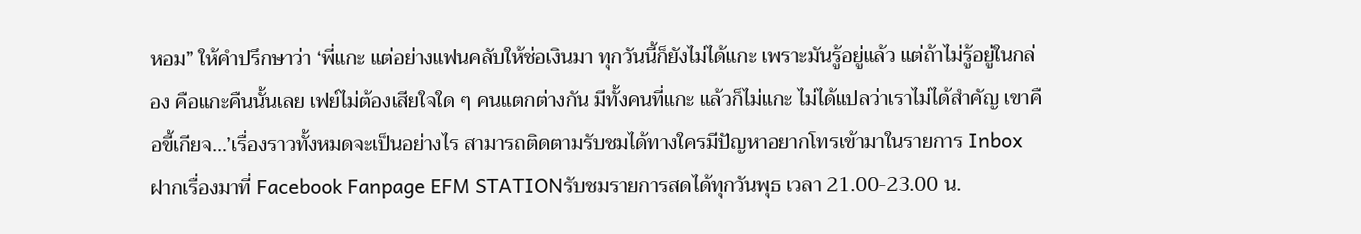หอม” ให้คำปรึกษาว่า ‘พี่แกะ แต่อย่างแฟนคลับให้ช่อเงินมา ทุกวันนี้ก็ยังไม่ได้แกะ เพราะมันรู้อยู่แล้ว แต่ถ้าไม่รู้อยู่ในกล่อง คือแกะคืนนั้นเลย เฟย์ไม่ต้องเสียใจใด ๆ คนแตกต่างกัน มีทั้งคนที่แกะ แล้วก็ไม่แกะ ไม่ได้แปลว่าเราไม่ได้สำคัญ เขาคือขี้เกียจ…’เรื่องราวทั้งหมดจะเป็นอย่างไร สามารถติดตามรับชมได้ทางใครมีปัญหาอยากโทรเข้ามาในรายการ Inbox ฝากเรื่องมาที่ Facebook Fanpage EFM STATIONรับชมรายการสดได้ทุกวันพุธ เวลา 21.00-23.00 น.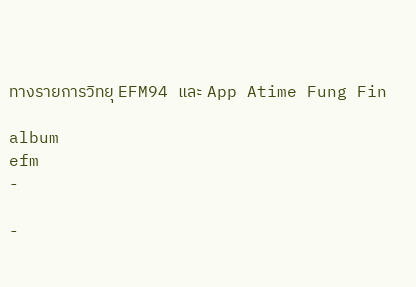ทางรายการวิทยุ EFM94 และ App Atime Fung Fin

album
efm
-

-